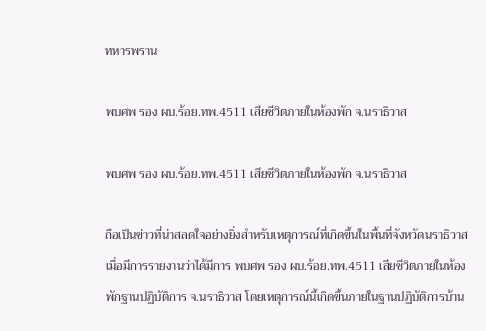ทหารพราน

พบศพ รอง ผบ.ร้อย.ทพ.4511 เสียชีวิตภายในห้องพัก จ.นราธิวาส

พบศพ รอง ผบ.ร้อย.ทพ.4511 เสียชีวิตภายในห้องพัก จ.นราธิวาส

ถือเป็นข่าวที่น่าสลดใจอย่างยิ่งสำหรับเหตุการณ์ที่เกิดขึ้นในพื้นที่จังหวัดนราธิวาส เมื่อมีการรายงานว่าได้มีการ พบศพ รอง ผบ.ร้อย.ทพ.4511 เสียชีวิตภายในห้องพักฐานปฏิบัติการ จ.นราธิวาส โดยเหตุการณ์นี้เกิดขึ้นภายในฐานปฏิบัติการบ้าน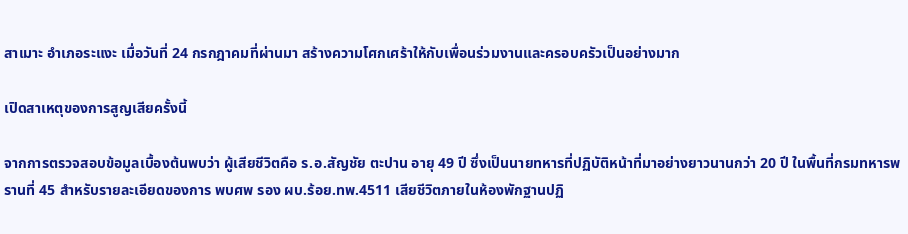สาเมาะ อำเภอระแงะ เมื่อวันที่ 24 กรกฎาคมที่ผ่านมา สร้างความโศกเศร้าให้กับเพื่อนร่วมงานและครอบครัวเป็นอย่างมาก

เปิดสาเหตุของการสูญเสียครั้งนี้

จากการตรวจสอบข้อมูลเบื้องต้นพบว่า ผู้เสียชีวิตคือ ร.อ.สัญชัย ตะปาน อายุ 49 ปี ซึ่งเป็นนายทหารที่ปฏิบัติหน้าที่มาอย่างยาวนานกว่า 20 ปี ในพื้นที่กรมทหารพรานที่ 45 สำหรับรายละเอียดของการ พบศพ รอง ผบ.ร้อย.ทพ.4511 เสียชีวิตภายในห้องพักฐานปฏิ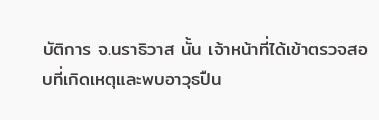บัติการ จ.นราธิวาส นั้น เจ้าหน้าที่ได้เข้าตรวจสอบที่เกิดเหตุและพบอาวุธปืน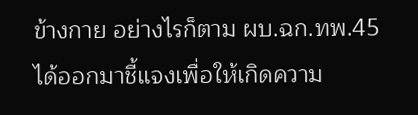ข้างกาย อย่างไรก็ตาม ผบ.ฉก.ทพ.45 ได้ออกมาชี้แจงเพื่อให้เกิดความ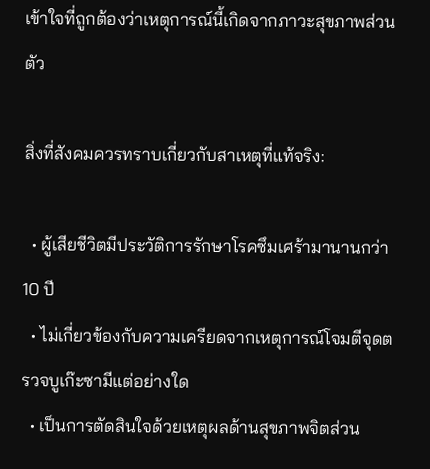เข้าใจที่ถูกต้องว่าเหตุการณ์นี้เกิดจากภาวะสุขภาพส่วนตัว

สิ่งที่สังคมควรทราบเกี่ยวกับสาเหตุที่แท้จริง:

  • ผู้เสียชีวิตมีประวัติการรักษาโรคซึมเศร้ามานานกว่า 10 ปี
  • ไม่เกี่ยวข้องกับความเครียดจากเหตุการณ์โจมตีจุดตรวจบูเก๊ะซามีแต่อย่างใด
  • เป็นการตัดสินใจด้วยเหตุผลด้านสุขภาพจิตส่วน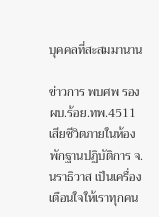บุคคลที่สะสมมานาน

ข่าวการ พบศพ รอง ผบ.ร้อย.ทพ.4511 เสียชีวิตภายในห้องพักฐานปฏิบัติการ จ.นราธิวาส เป็นเครื่องเตือนใจให้เราทุกคน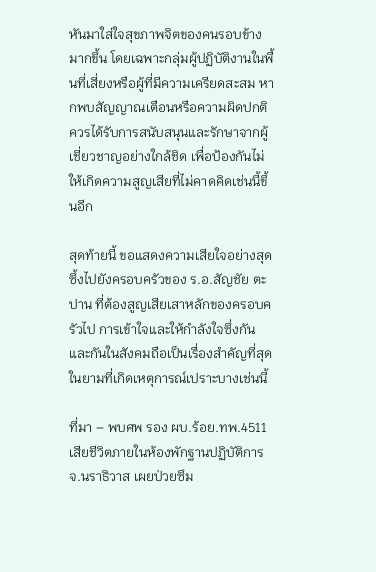หันมาใส่ใจสุขภาพจิตของคนรอบข้างมากขึ้น โดยเฉพาะกลุ่มผู้ปฏิบัติงานในพื้นที่เสี่ยงหรือผู้ที่มีความเครียดสะสม หากพบสัญญาณเตือนหรือความผิดปกติ ควรได้รับการสนับสนุนและรักษาจากผู้เชี่ยวชาญอย่างใกล้ชิด เพื่อป้องกันไม่ให้เกิดความสูญเสียที่ไม่คาดคิดเช่นนี้ขึ้นอีก

สุดท้ายนี้ ขอแสดงความเสียใจอย่างสุดซึ้งไปยังครอบครัวของ ร.อ.สัญชัย ตะปาน ที่ต้องสูญเสียเสาหลักของครอบครัวไป การเข้าใจและให้กำลังใจซึ่งกันและกันในสังคมถือเป็นเรื่องสำคัญที่สุดในยามที่เกิดเหตุการณ์เปราะบางเช่นนี้

ที่มา – พบศพ รอง ผบ.ร้อย.ทพ.4511 เสียชีวิตภายในห้องพักฐานปฏิบัติการ จ.นราธิวาส เผยป่วยซึม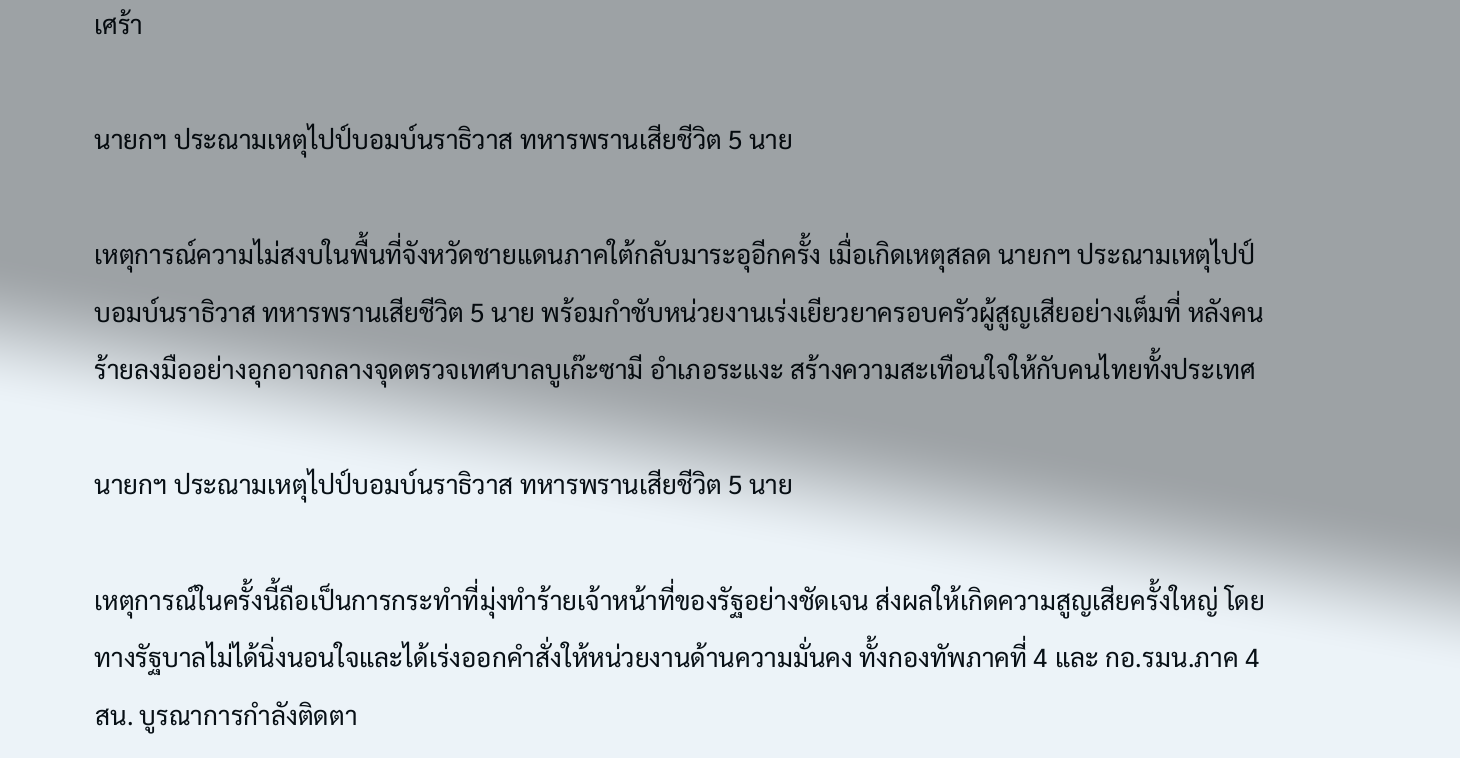เศร้า

นายกฯ ประณามเหตุไปป์บอมบ์นราธิวาส ทหารพรานเสียชีวิต 5 นาย

เหตุการณ์ความไม่สงบในพื้นที่จังหวัดชายแดนภาคใต้กลับมาระอุอีกครั้ง เมื่อเกิดเหตุสลด นายกฯ ประณามเหตุไปป์บอมบ์นราธิวาส ทหารพรานเสียชีวิต 5 นาย พร้อมกำชับหน่วยงานเร่งเยียวยาครอบครัวผู้สูญเสียอย่างเต็มที่ หลังคนร้ายลงมืออย่างอุกอาจกลางจุดตรวจเทศบาลบูเก๊ะซามี อำเภอระแงะ สร้างความสะเทือนใจให้กับคนไทยทั้งประเทศ

นายกฯ ประณามเหตุไปป์บอมบ์นราธิวาส ทหารพรานเสียชีวิต 5 นาย

เหตุการณ์ในครั้งนี้ถือเป็นการกระทำที่มุ่งทำร้ายเจ้าหน้าที่ของรัฐอย่างชัดเจน ส่งผลให้เกิดความสูญเสียครั้งใหญ่ โดยทางรัฐบาลไม่ได้นิ่งนอนใจและได้เร่งออกคำสั่งให้หน่วยงานด้านความมั่นคง ทั้งกองทัพภาคที่ 4 และ กอ.รมน.ภาค 4 สน. บูรณาการกำลังติดตา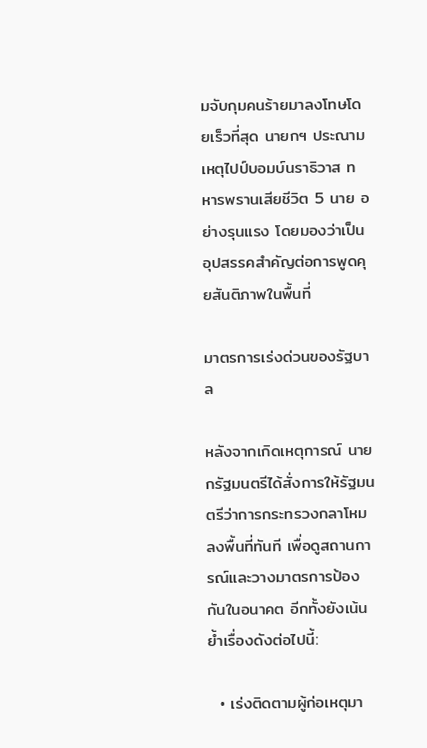มจับกุมคนร้ายมาลงโทษโดยเร็วที่สุด นายกฯ ประณามเหตุไปป์บอมบ์นราธิวาส ทหารพรานเสียชีวิต 5 นาย อย่างรุนแรง โดยมองว่าเป็นอุปสรรคสำคัญต่อการพูดคุยสันติภาพในพื้นที่

มาตรการเร่งด่วนของรัฐบาล

หลังจากเกิดเหตุการณ์ นายกรัฐมนตรีได้สั่งการให้รัฐมนตรีว่าการกระทรวงกลาโหมลงพื้นที่ทันที เพื่อดูสถานการณ์และวางมาตรการป้องกันในอนาคต อีกทั้งยังเน้นย้ำเรื่องดังต่อไปนี้:

  • เร่งติดตามผู้ก่อเหตุมา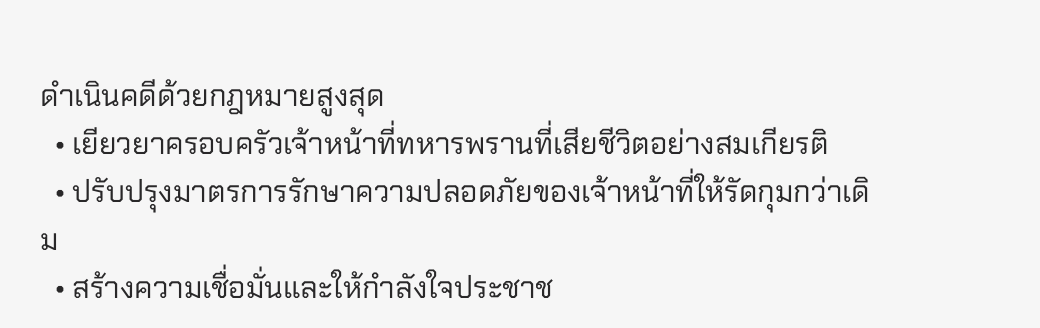ดำเนินคดีด้วยกฎหมายสูงสุด
  • เยียวยาครอบครัวเจ้าหน้าที่ทหารพรานที่เสียชีวิตอย่างสมเกียรติ
  • ปรับปรุงมาตรการรักษาความปลอดภัยของเจ้าหน้าที่ให้รัดกุมกว่าเดิม
  • สร้างความเชื่อมั่นและให้กำลังใจประชาช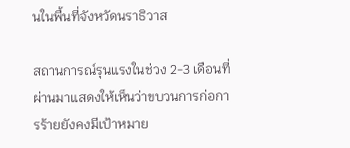นในพื้นที่จังหวัดนราธิวาส

สถานการณ์รุนแรงในช่วง 2-3 เดือนที่ผ่านมาแสดงให้เห็นว่าขบวนการก่อการร้ายยังคงมีเป้าหมาย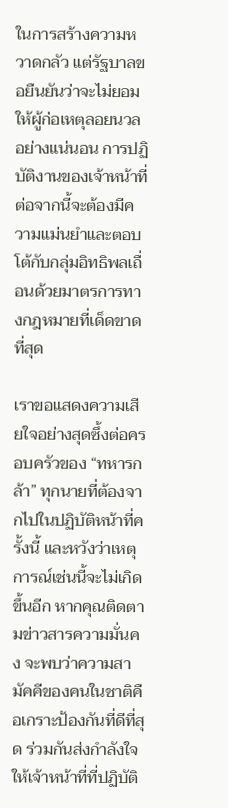ในการสร้างความหวาดกลัว แต่รัฐบาลขอยืนยันว่าจะไม่ยอมให้ผู้ก่อเหตุลอยนวลอย่างแน่นอน การปฏิบัติงานของเจ้าหน้าที่ต่อจากนี้จะต้องมีความแม่นยำและตอบโต้กับกลุ่มอิทธิพลเถื่อนด้วยมาตรการทางกฎหมายที่เด็ดขาดที่สุด

เราขอแสดงความเสียใจอย่างสุดซึ้งต่อครอบครัวของ “ทหารกล้า” ทุกนายที่ต้องจากไปในปฏิบัติหน้าที่ครั้งนี้ และหวังว่าเหตุการณ์เช่นนี้จะไม่เกิดขึ้นอีก หากคุณติดตามข่าวสารความมั่นคง จะพบว่าความสามัคคีของคนในชาติคือเกราะป้องกันที่ดีที่สุด ร่วมกันส่งกำลังใจให้เจ้าหน้าที่ที่ปฏิบัติ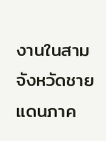งานในสามจังหวัดชายแดนภาค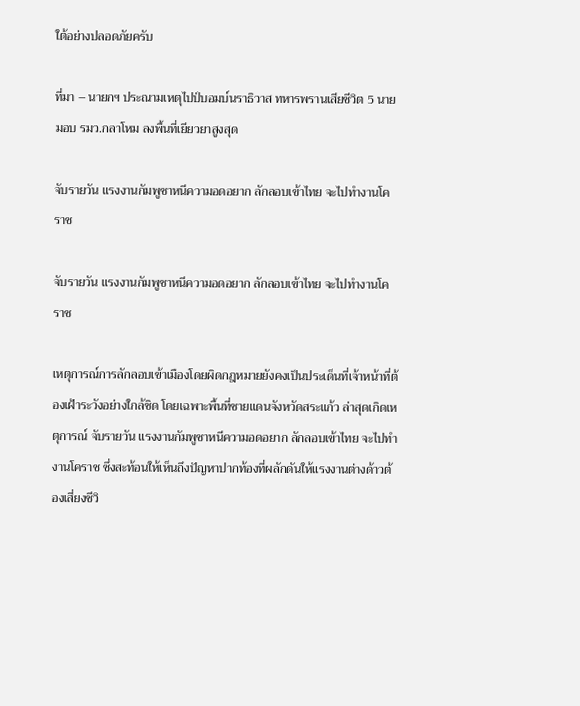ใต้อย่างปลอดภัยครับ

ที่มา – นายกฯ ประณามเหตุไปป์บอมบ์นราธิวาส ทหารพรานเสียชีวิต 5 นาย มอบ รมว.กลาโหม ลงพื้นที่เยียวยาสูงสุด

จับรายวัน แรงงานกัมพูชาหนีความอดอยาก ลักลอบเข้าไทย จะไปทำงานโคราช

จับรายวัน แรงงานกัมพูชาหนีความอดอยาก ลักลอบเข้าไทย จะไปทำงานโคราช

เหตุการณ์การลักลอบเข้าเมืองโดยผิดกฎหมายยังคงเป็นประเด็นที่เจ้าหน้าที่ต้องเฝ้าระวังอย่างใกล้ชิด โดยเฉพาะพื้นที่ชายแดนจังหวัดสระแก้ว ล่าสุดเกิดเหตุการณ์ จับรายวัน แรงงานกัมพูชาหนีความอดอยาก ลักลอบเข้าไทย จะไปทำงานโคราช ซึ่งสะท้อนให้เห็นถึงปัญหาปากท้องที่ผลักดันให้แรงงานต่างด้าวต้องเสี่ยงชีวิ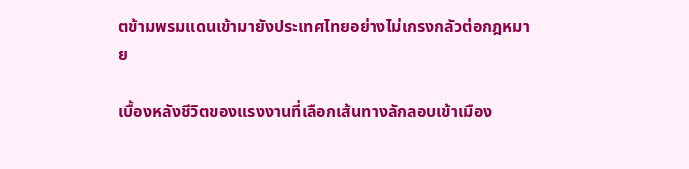ตข้ามพรมแดนเข้ามายังประเทศไทยอย่างไม่เกรงกลัวต่อกฎหมาย

เบื้องหลังชีวิตของแรงงานที่เลือกเส้นทางลักลอบเข้าเมือง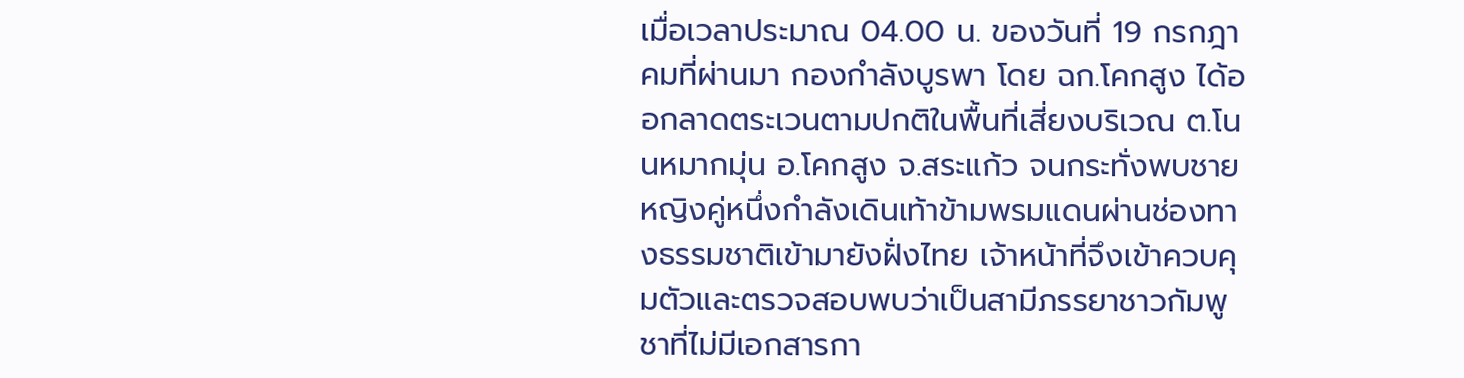เมื่อเวลาประมาณ 04.00 น. ของวันที่ 19 กรกฎาคมที่ผ่านมา กองกำลังบูรพา โดย ฉก.โคกสูง ได้ออกลาดตระเวนตามปกติในพื้นที่เสี่ยงบริเวณ ต.โนนหมากมุ่น อ.โคกสูง จ.สระแก้ว จนกระทั่งพบชายหญิงคู่หนึ่งกำลังเดินเท้าข้ามพรมแดนผ่านช่องทางธรรมชาติเข้ามายังฝั่งไทย เจ้าหน้าที่จึงเข้าควบคุมตัวและตรวจสอบพบว่าเป็นสามีภรรยาชาวกัมพูชาที่ไม่มีเอกสารกา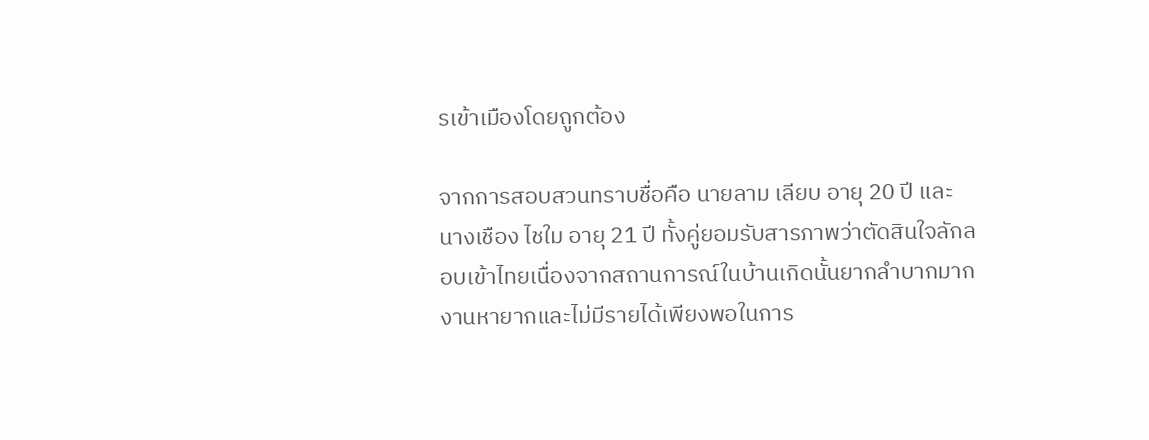รเข้าเมืองโดยถูกต้อง

จากการสอบสวนทราบชื่อคือ นายลาม เลียบ อายุ 20 ปี และนางเชือง ไชใม อายุ 21 ปี ทั้งคู่ยอมรับสารภาพว่าตัดสินใจลักลอบเข้าไทยเนื่องจากสถานการณ์ในบ้านเกิดนั้นยากลำบากมาก งานหายากและไม่มีรายได้เพียงพอในการ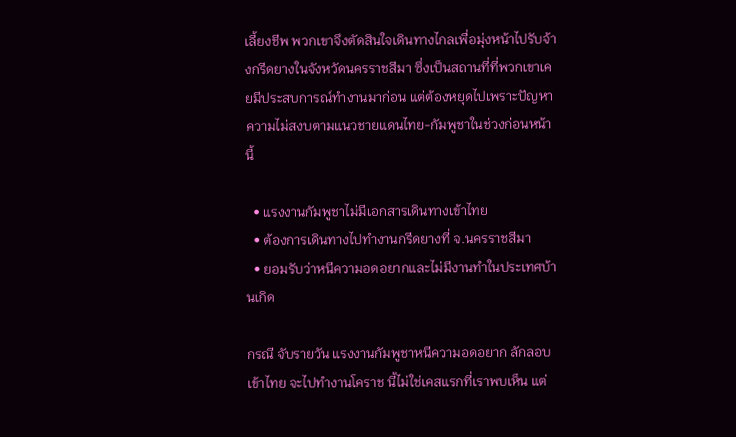เลี้ยงชีพ พวกเขาจึงตัดสินใจเดินทางไกลเพื่อมุ่งหน้าไปรับจ้างกรีดยางในจังหวัดนครราชสีมา ซึ่งเป็นสถานที่ที่พวกเขาเคยมีประสบการณ์ทำงานมาก่อน แต่ต้องหยุดไปเพราะปัญหาความไม่สงบตามแนวชายแดนไทย-กัมพูชาในช่วงก่อนหน้านี้

  • แรงงานกัมพูชาไม่มีเอกสารเดินทางเข้าไทย
  • ต้องการเดินทางไปทำงานกรีดยางที่ จ.นครราชสีมา
  • ยอมรับว่าหนีความอดอยากและไม่มีงานทำในประเทศบ้านเกิด

กรณี จับรายวัน แรงงานกัมพูชาหนีความอดอยาก ลักลอบเข้าไทย จะไปทำงานโคราช นี้ไม่ใช่เคสแรกที่เราพบเห็น แต่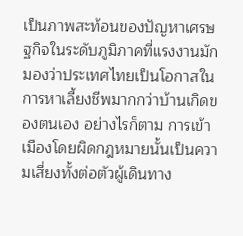เป็นภาพสะท้อนของปัญหาเศรษฐกิจในระดับภูมิภาคที่แรงงานมักมองว่าประเทศไทยเป็นโอกาสในการหาเลี้ยงชีพมากกว่าบ้านเกิดของตนเอง อย่างไรก็ตาม การเข้าเมืองโดยผิดกฎหมายนั้นเป็นความเสี่ยงทั้งต่อตัวผู้เดินทาง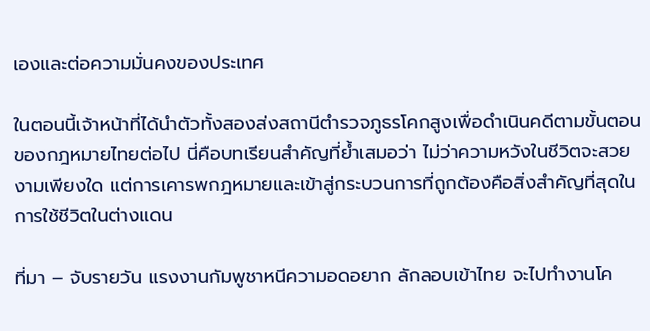เองและต่อความมั่นคงของประเทศ

ในตอนนี้เจ้าหน้าที่ได้นำตัวทั้งสองส่งสถานีตำรวจภูธรโคกสูงเพื่อดำเนินคดีตามขั้นตอนของกฎหมายไทยต่อไป นี่คือบทเรียนสำคัญที่ย้ำเสมอว่า ไม่ว่าความหวังในชีวิตจะสวยงามเพียงใด แต่การเคารพกฎหมายและเข้าสู่กระบวนการที่ถูกต้องคือสิ่งสำคัญที่สุดในการใช้ชีวิตในต่างแดน

ที่มา – จับรายวัน แรงงานกัมพูชาหนีความอดอยาก ลักลอบเข้าไทย จะไปทำงานโค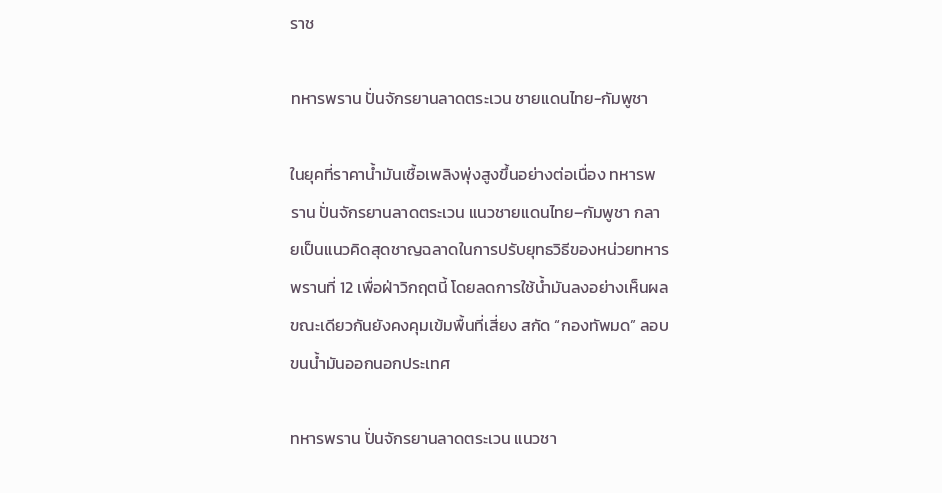ราช

ทหารพราน ปั่นจักรยานลาดตระเวน ชายแดนไทย-กัมพูชา

ในยุคที่ราคาน้ำมันเชื้อเพลิงพุ่งสูงขึ้นอย่างต่อเนื่อง ทหารพราน ปั่นจักรยานลาดตระเวน แนวชายแดนไทย–กัมพูชา กลายเป็นแนวคิดสุดชาญฉลาดในการปรับยุทธวิธีของหน่วยทหารพรานที่ 12 เพื่อฝ่าวิกฤตนี้ โดยลดการใช้น้ำมันลงอย่างเห็นผล ขณะเดียวกันยังคงคุมเข้มพื้นที่เสี่ยง สกัด “กองทัพมด” ลอบขนน้ำมันออกนอกประเทศ

ทหารพราน ปั่นจักรยานลาดตระเวน แนวชา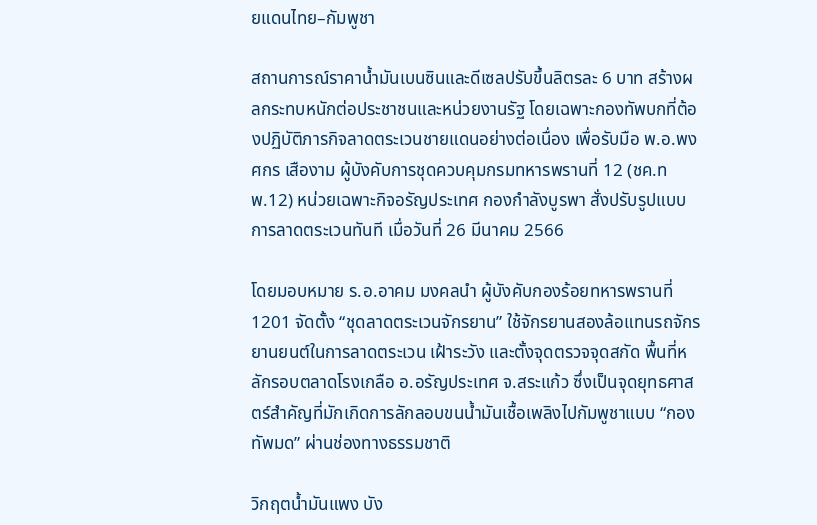ยแดนไทย–กัมพูชา

สถานการณ์ราคาน้ำมันเบนซินและดีเซลปรับขึ้นลิตรละ 6 บาท สร้างผลกระทบหนักต่อประชาชนและหน่วยงานรัฐ โดยเฉพาะกองทัพบกที่ต้องปฏิบัติภารกิจลาดตระเวนชายแดนอย่างต่อเนื่อง เพื่อรับมือ พ.อ.พงศกร เสืองาม ผู้บังคับการชุดควบคุมกรมทหารพรานที่ 12 (ชค.ทพ.12) หน่วยเฉพาะกิจอรัญประเทศ กองกำลังบูรพา สั่งปรับรูปแบบการลาดตระเวนทันที เมื่อวันที่ 26 มีนาคม 2566

โดยมอบหมาย ร.อ.อาคม มงคลนำ ผู้บังคับกองร้อยทหารพรานที่ 1201 จัดตั้ง “ชุดลาดตระเวนจักรยาน” ใช้จักรยานสองล้อแทนรถจักรยานยนต์ในการลาดตระเวน เฝ้าระวัง และตั้งจุดตรวจจุดสกัด พื้นที่หลักรอบตลาดโรงเกลือ อ.อรัญประเทศ จ.สระแก้ว ซึ่งเป็นจุดยุทธศาสตร์สำคัญที่มักเกิดการลักลอบขนน้ำมันเชื้อเพลิงไปกัมพูชาแบบ “กองทัพมด” ผ่านช่องทางธรรมชาติ

วิกฤตน้ำมันแพง บัง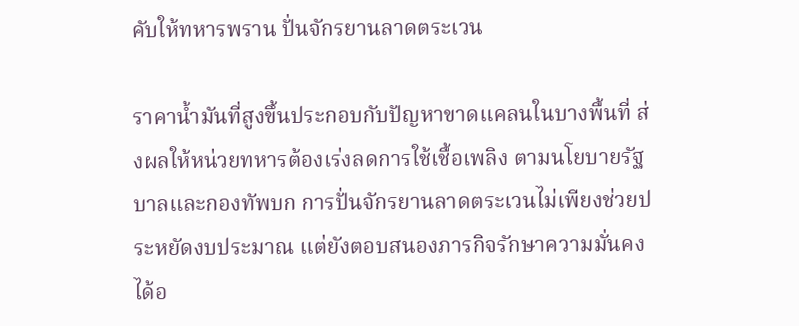คับให้ทหารพราน ปั่นจักรยานลาดตระเวน

ราคาน้ำมันที่สูงขึ้นประกอบกับปัญหาขาดแคลนในบางพื้นที่ ส่งผลให้หน่วยทหารต้องเร่งลดการใช้เชื้อเพลิง ตามนโยบายรัฐบาลและกองทัพบก การปั่นจักรยานลาดตระเวนไม่เพียงช่วยประหยัดงบประมาณ แต่ยังตอบสนองภารกิจรักษาความมั่นคงได้อ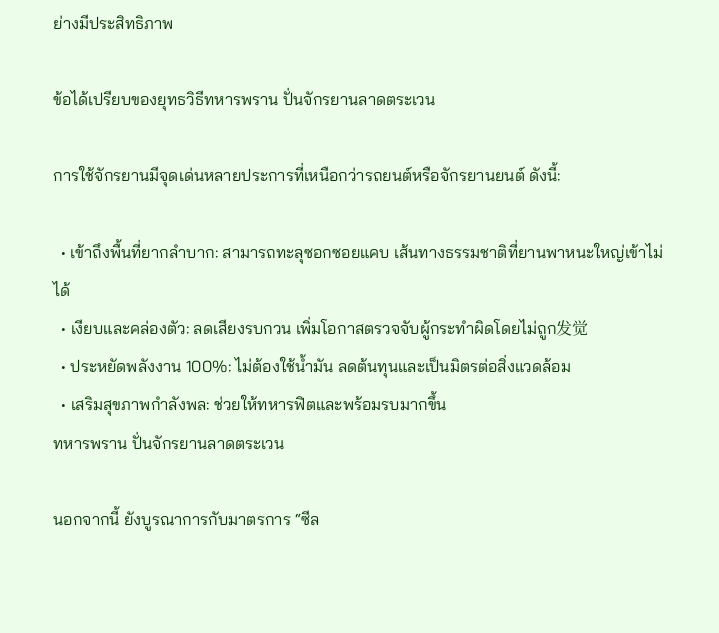ย่างมีประสิทธิภาพ

ข้อได้เปรียบของยุทธวิธีทหารพราน ปั่นจักรยานลาดตระเวน

การใช้จักรยานมีจุดเด่นหลายประการที่เหนือกว่ารถยนต์หรือจักรยานยนต์ ดังนี้:

  • เข้าถึงพื้นที่ยากลำบาก: สามารถทะลุซอกซอยแคบ เส้นทางธรรมชาติที่ยานพาหนะใหญ่เข้าไม่ได้
  • เงียบและคล่องตัว: ลดเสียงรบกวน เพิ่มโอกาสตรวจจับผู้กระทำผิดโดยไม่ถูก发觉
  • ประหยัดพลังงาน 100%: ไม่ต้องใช้น้ำมัน ลดต้นทุนและเป็นมิตรต่อสิ่งแวดล้อม
  • เสริมสุขภาพกำลังพล: ช่วยให้ทหารฟิตและพร้อมรบมากขึ้น
ทหารพราน ปั่นจักรยานลาดตระเวน

นอกจากนี้ ยังบูรณาการกับมาตรการ “ซีล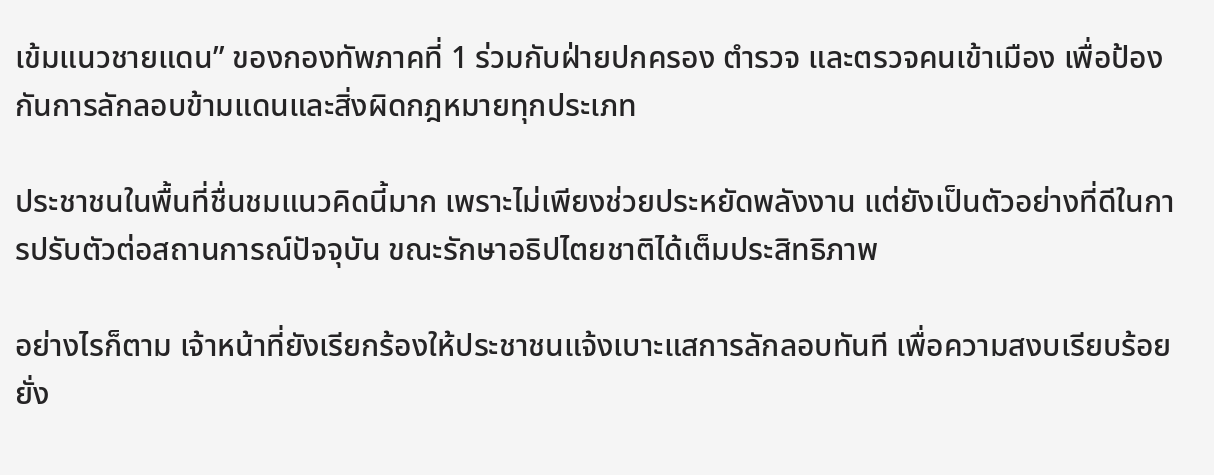เข้มแนวชายแดน” ของกองทัพภาคที่ 1 ร่วมกับฝ่ายปกครอง ตำรวจ และตรวจคนเข้าเมือง เพื่อป้องกันการลักลอบข้ามแดนและสิ่งผิดกฎหมายทุกประเภท

ประชาชนในพื้นที่ชื่นชมแนวคิดนี้มาก เพราะไม่เพียงช่วยประหยัดพลังงาน แต่ยังเป็นตัวอย่างที่ดีในการปรับตัวต่อสถานการณ์ปัจจุบัน ขณะรักษาอธิปไตยชาติได้เต็มประสิทธิภาพ

อย่างไรก็ตาม เจ้าหน้าที่ยังเรียกร้องให้ประชาชนแจ้งเบาะแสการลักลอบทันที เพื่อความสงบเรียบร้อยยั่ง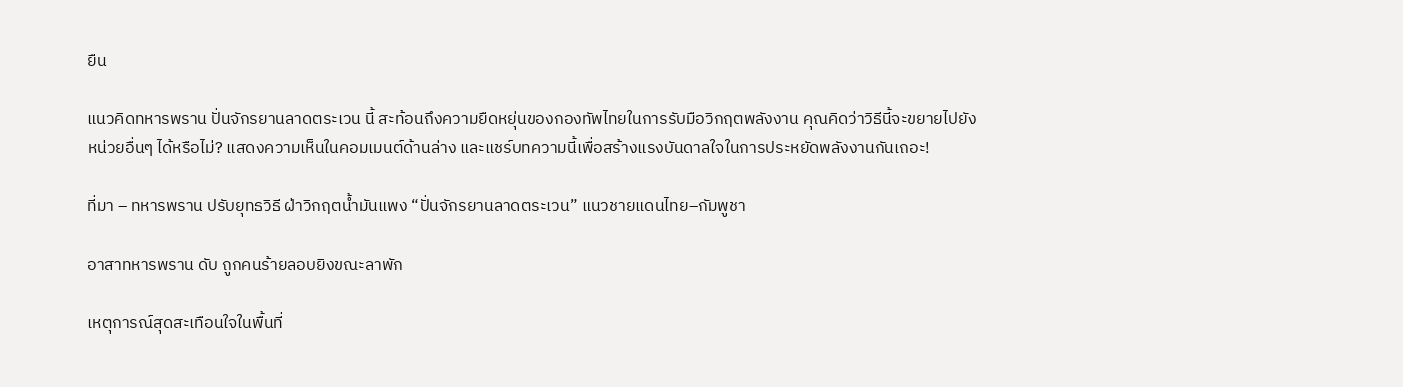ยืน

แนวคิดทหารพราน ปั่นจักรยานลาดตระเวน นี้ สะท้อนถึงความยืดหยุ่นของกองทัพไทยในการรับมือวิกฤตพลังงาน คุณคิดว่าวิธีนี้จะขยายไปยังหน่วยอื่นๆ ได้หรือไม่? แสดงความเห็นในคอมเมนต์ด้านล่าง และแชร์บทความนี้เพื่อสร้างแรงบันดาลใจในการประหยัดพลังงานกันเถอะ!

ที่มา – ทหารพราน ปรับยุทธวิธี ฝ่าวิกฤตน้ำมันแพง “ปั่นจักรยานลาดตระเวน” แนวชายแดนไทย–กัมพูชา

อาสาทหารพราน ดับ ถูกคนร้ายลอบยิงขณะลาพัก

เหตุการณ์สุดสะเทือนใจในพื้นที่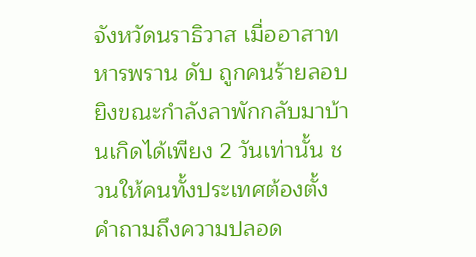จังหวัดนราธิวาส เมื่ออาสาทหารพราน ดับ ถูกคนร้ายลอบยิงขณะกำลังลาพักกลับมาบ้านเกิดได้เพียง 2 วันเท่านั้น ชวนให้คนทั้งประเทศต้องตั้งคำถามถึงความปลอด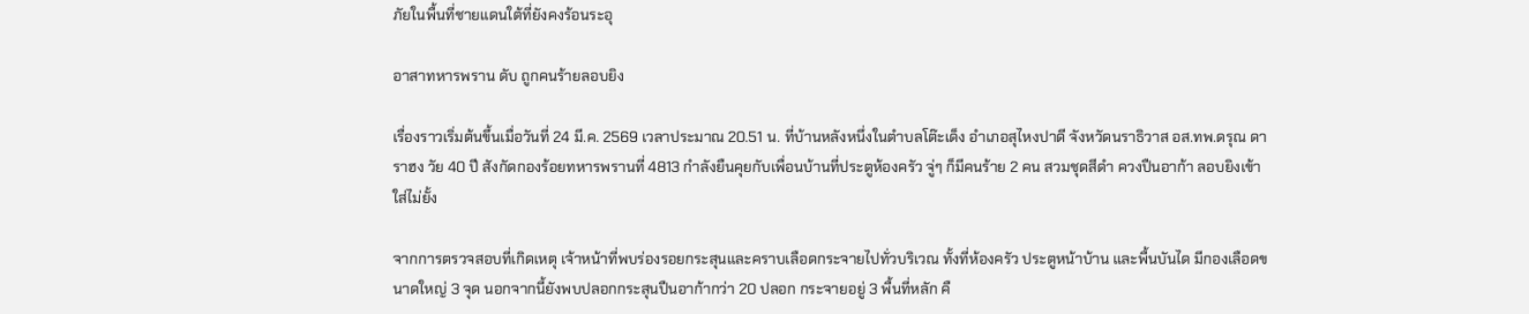ภัยในพื้นที่ชายแดนใต้ที่ยังคงร้อนระอุ

อาสาทหารพราน ดับ ถูกคนร้ายลอบยิง

เรื่องราวเริ่มต้นขึ้นเมื่อวันที่ 24 มี.ค. 2569 เวลาประมาณ 20.51 น. ที่บ้านหลังหนึ่งในตำบลโต๊ะเด็ง อำเภอสุไหงปาดี จังหวัดนราธิวาส อส.ทพ.ดรุณ ดาราฮง วัย 40 ปี สังกัดกองร้อยทหารพรานที่ 4813 กำลังยืนคุยกับเพื่อนบ้านที่ประตูห้องครัว จู่ๆ ก็มีคนร้าย 2 คน สวมชุดสีดำ ควงปืนอาก้า ลอบยิงเข้าใส่ไม่ยั้ง

จากการตรวจสอบที่เกิดเหตุ เจ้าหน้าที่พบร่องรอยกระสุนและคราบเลือดกระจายไปทั่วบริเวณ ทั้งที่ห้องครัว ประตูหน้าบ้าน และพื้นบันได มีกองเลือดขนาดใหญ่ 3 จุด นอกจากนี้ยังพบปลอกกระสุนปืนอาก้ากว่า 20 ปลอก กระจายอยู่ 3 พื้นที่หลัก คื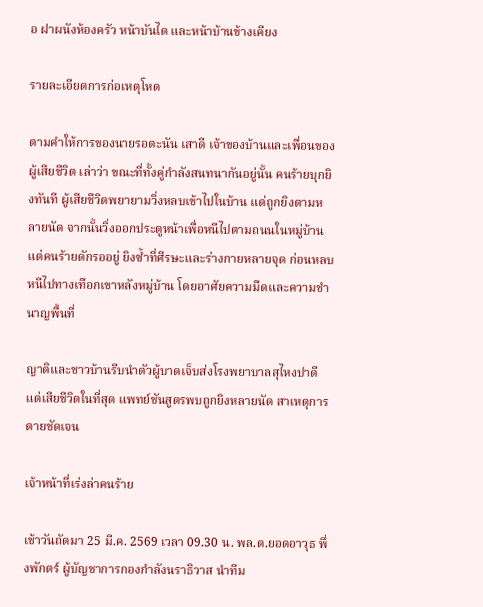อ ฝาผนังห้องครัว หน้าบันได และหน้าบ้านข้างเคียง

รายละเอียดการก่อเหตุโหด

ตามคำให้การของนายรอตะนัน เสาดี เจ้าของบ้านและเพื่อนของผู้เสียชีวิต เล่าว่า ขณะที่ทั้งคู่กำลังสนทนากันอยู่นั้น คนร้ายบุกยิงทันที ผู้เสียชีวิตพยายามวิ่งหลบเข้าไปในบ้าน แต่ถูกยิงตามหลายนัด จากนั้นวิ่งออกประตูหน้าเพื่อหนีไปตามถนนในหมู่บ้าน แต่คนร้ายดักรออยู่ ยิงซ้ำที่ศีรษะและร่างกายหลายจุด ก่อนหลบหนีไปทางเทือกเขาหลังหมู่บ้าน โดยอาศัยความมืดและความชำนาญพื้นที่

ญาติและชาวบ้านรีบนำตัวผู้บาดเจ็บส่งโรงพยาบาลสุไหงปาดี แต่เสียชีวิตในที่สุด แพทย์ชันสูตรพบถูกยิงหลายนัด สาเหตุการตายชัดเจน

เจ้าหน้าที่เร่งล่าคนร้าย

เช้าวันถัดมา 25 มี.ค. 2569 เวลา 09.30 น. พล.ต.ยอดอาวุธ พึ่งพักตร์ ผู้บัญชาการกองกำลังนราธิวาส นำทีม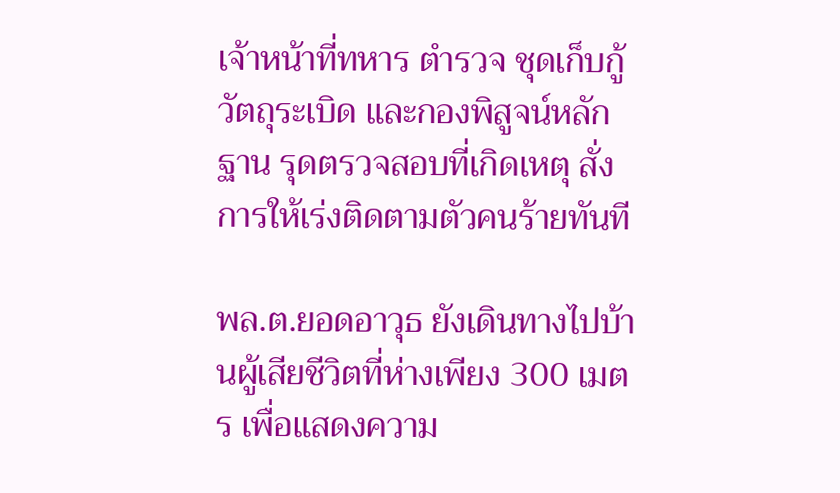เจ้าหน้าที่ทหาร ตำรวจ ชุดเก็บกู้วัตถุระเบิด และกองพิสูจน์หลักฐาน รุดตรวจสอบที่เกิดเหตุ สั่งการให้เร่งติดตามตัวคนร้ายทันที

พล.ต.ยอดอาวุธ ยังเดินทางไปบ้านผู้เสียชีวิตที่ห่างเพียง 300 เมตร เพื่อแสดงความ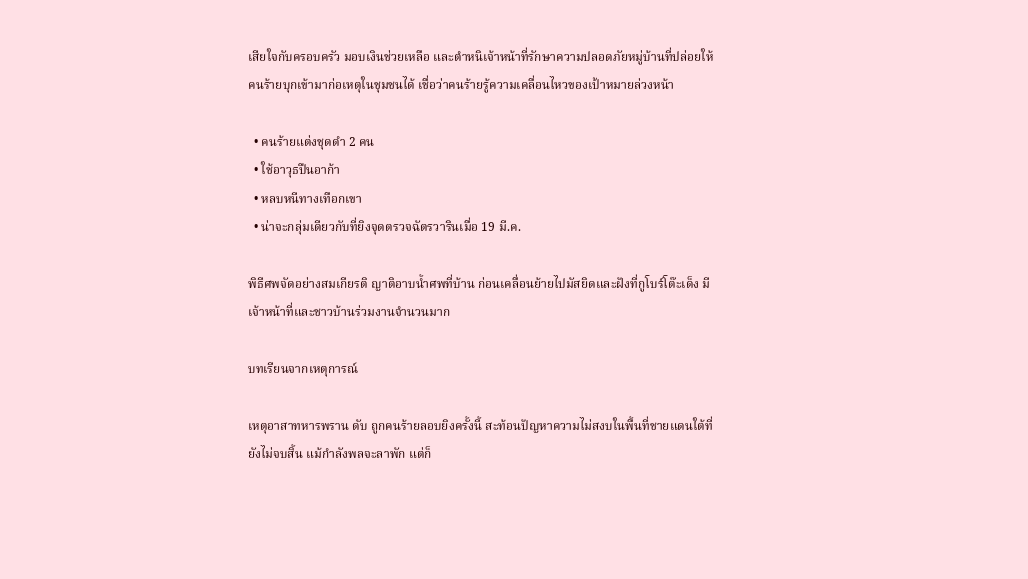เสียใจกับครอบครัว มอบเงินช่วยเหลือ และตำหนิเจ้าหน้าที่รักษาความปลอดภัยหมู่บ้านที่ปล่อยให้คนร้ายบุกเข้ามาก่อเหตุในชุมชนได้ เชื่อว่าคนร้ายรู้ความเคลื่อนไหวของเป้าหมายล่วงหน้า

  • คนร้ายแต่งชุดดำ 2 คน
  • ใช้อาวุธปืนอาก้า
  • หลบหนีทางเทือกเขา
  • น่าจะกลุ่มเดียวกับที่ยิงจุดตรวจฉัตรวารินเมื่อ 19 มี.ค.

พิธีศพจัดอย่างสมเกียรติ ญาติอาบน้ำศพที่บ้าน ก่อนเคลื่อนย้ายไปมัสยิดและฝังที่กูโบร์โต๊ะเด็ง มีเจ้าหน้าที่และชาวบ้านร่วมงานจำนวนมาก

บทเรียนจากเหตุการณ์

เหตุอาสาทหารพราน ดับ ถูกคนร้ายลอบยิงครั้งนี้ สะท้อนปัญหาความไม่สงบในพื้นที่ชายแดนใต้ที่ยังไม่จบสิ้น แม้กำลังพลจะลาพัก แต่ก็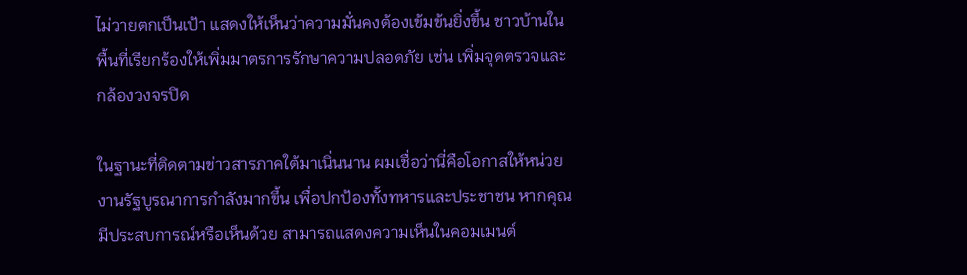ไม่วายตกเป็นเป้า แสดงให้เห็นว่าความมั่นคงต้องเข้มข้นยิ่งขึ้น ชาวบ้านในพื้นที่เรียกร้องให้เพิ่มมาตรการรักษาความปลอดภัย เช่น เพิ่มจุดตรวจและกล้องวงจรปิด

ในฐานะที่ติดตามข่าวสารภาคใต้มาเนิ่นนาน ผมเชื่อว่านี่คือโอกาสให้หน่วยงานรัฐบูรณาการกำลังมากขึ้น เพื่อปกป้องทั้งทหารและประชาชน หากคุณมีประสบการณ์หรือเห็นด้วย สามารถแสดงความเห็นในคอมเมนต์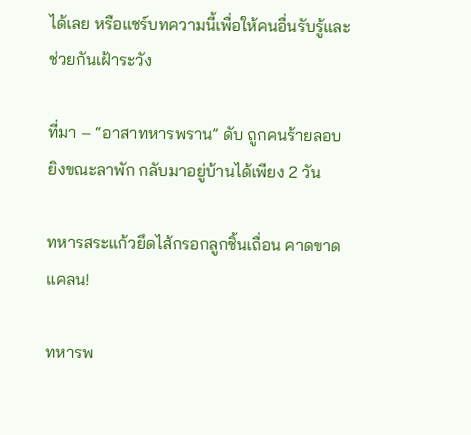ได้เลย หรือแชร์บทความนี้เพื่อให้คนอื่นรับรู้และช่วยกันเฝ้าระวัง

ที่มา – “อาสาทหารพราน” ดับ ถูกคนร้ายลอบยิงขณะลาพัก กลับมาอยู่บ้านได้เพียง 2 วัน

ทหารสระแก้วยึดไส้กรอกลูกชิ้นเถื่อน คาดขาดแคลน!

ทหารพ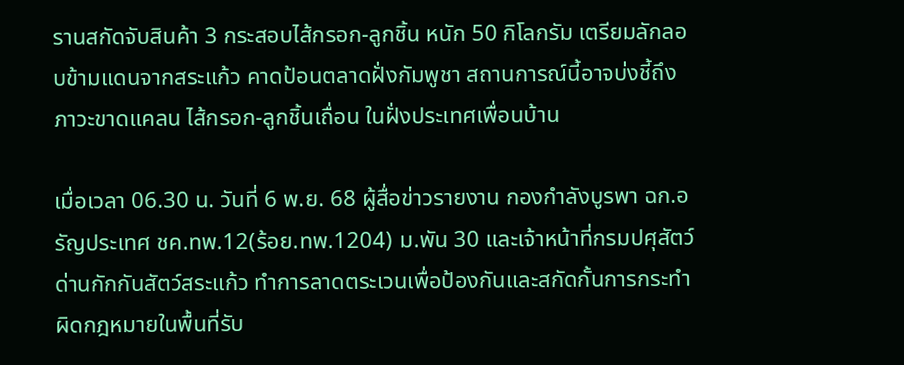รานสกัดจับสินค้า 3 กระสอบไส้กรอก-ลูกชิ้น หนัก 50 กิโลกรัม เตรียมลักลอบข้ามแดนจากสระแก้ว คาดป้อนตลาดฝั่งกัมพูชา สถานการณ์นี้อาจบ่งชี้ถึงภาวะขาดแคลน ไส้กรอก-ลูกชิ้นเถื่อน ในฝั่งประเทศเพื่อนบ้าน

เมื่อเวลา 06.30 น. วันที่ 6 พ.ย. 68 ผู้สื่อข่าวรายงาน กองกำลังบูรพา ฉก.อรัญประเทศ ชค.ทพ.12(ร้อย.ทพ.1204) ม.พัน 30 และเจ้าหน้าที่กรมปศุสัตว์ ด่านกักกันสัตว์สระแก้ว ทำการลาดตระเวนเพื่อป้องกันและสกัดกั้นการกระทำผิดกฎหมายในพื้นที่รับ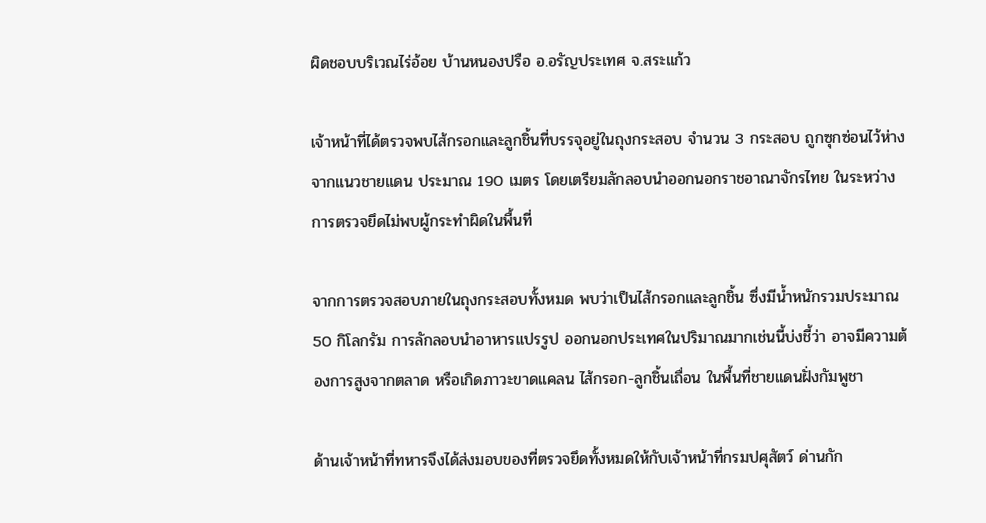ผิดชอบบริเวณไร่อ้อย บ้านหนองปรือ อ.อรัญประเทศ จ.สระแก้ว

เจ้าหน้าที่ได้ตรวจพบไส้กรอกและลูกชิ้นที่บรรจุอยู่ในถุงกระสอบ จำนวน 3 กระสอบ ถูกซุกซ่อนไว้ห่างจากแนวชายแดน ประมาณ 190 เมตร โดยเตรียมลักลอบนำออกนอกราชอาณาจักรไทย ในระหว่างการตรวจยึดไม่พบผู้กระทำผิดในพื้นที่

จากการตรวจสอบภายในถุงกระสอบทั้งหมด พบว่าเป็นไส้กรอกและลูกชิ้น ซึ่งมีน้ำหนักรวมประมาณ 50 กิโลกรัม การลักลอบนำอาหารแปรรูป ออกนอกประเทศในปริมาณมากเช่นนี้บ่งชี้ว่า อาจมีความต้องการสูงจากตลาด หรือเกิดภาวะขาดแคลน ไส้กรอก-ลูกชิ้นเถื่อน ในพื้นที่ชายแดนฝั่งกัมพูชา

ด้านเจ้าหน้าที่ทหารจึงได้ส่งมอบของที่ตรวจยึดทั้งหมดให้กับเจ้าหน้าที่กรมปศุสัตว์ ด่านกัก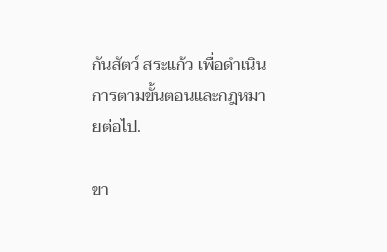กันสัตว์ สระแก้ว เพื่อดำเนินการตามขั้นตอนและกฎหมายต่อไป.

ขา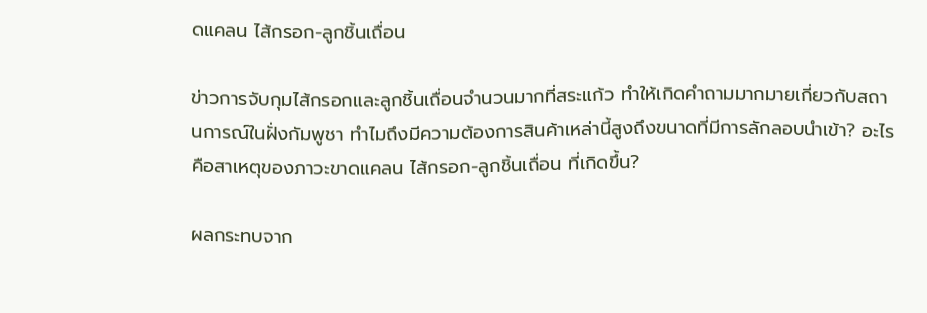ดแคลน ไส้กรอก-ลูกชิ้นเถื่อน

ข่าวการจับกุมไส้กรอกและลูกชิ้นเถื่อนจำนวนมากที่สระแก้ว ทำให้เกิดคำถามมากมายเกี่ยวกับสถานการณ์ในฝั่งกัมพูชา ทำไมถึงมีความต้องการสินค้าเหล่านี้สูงถึงขนาดที่มีการลักลอบนำเข้า? อะไรคือสาเหตุของภาวะขาดแคลน ไส้กรอก-ลูกชิ้นเถื่อน ที่เกิดขึ้น?

ผลกระทบจาก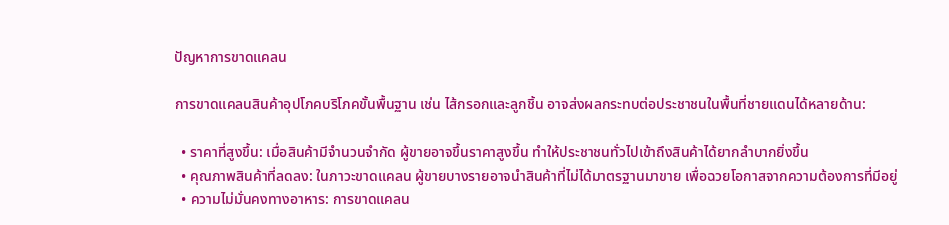ปัญหาการขาดแคลน

การขาดแคลนสินค้าอุปโภคบริโภคขั้นพื้นฐาน เช่น ไส้กรอกและลูกชิ้น อาจส่งผลกระทบต่อประชาชนในพื้นที่ชายแดนได้หลายด้าน:

  • ราคาที่สูงขึ้น: เมื่อสินค้ามีจำนวนจำกัด ผู้ขายอาจขึ้นราคาสูงขึ้น ทำให้ประชาชนทั่วไปเข้าถึงสินค้าได้ยากลำบากยิ่งขึ้น
  • คุณภาพสินค้าที่ลดลง: ในภาวะขาดแคลน ผู้ขายบางรายอาจนำสินค้าที่ไม่ได้มาตรฐานมาขาย เพื่อฉวยโอกาสจากความต้องการที่มีอยู่
  • ความไม่มั่นคงทางอาหาร: การขาดแคลน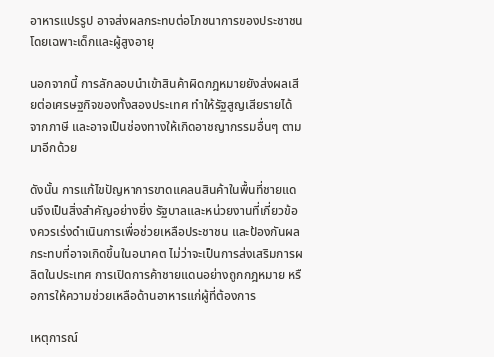อาหารแปรรูป อาจส่งผลกระทบต่อโภชนาการของประชาชน โดยเฉพาะเด็กและผู้สูงอายุ

นอกจากนี้ การลักลอบนำเข้าสินค้าผิดกฎหมายยังส่งผลเสียต่อเศรษฐกิจของทั้งสองประเทศ ทำให้รัฐสูญเสียรายได้จากภาษี และอาจเป็นช่องทางให้เกิดอาชญากรรมอื่นๆ ตามมาอีกด้วย

ดังนั้น การแก้ไขปัญหาการขาดแคลนสินค้าในพื้นที่ชายแดนจึงเป็นสิ่งสำคัญอย่างยิ่ง รัฐบาลและหน่วยงานที่เกี่ยวข้องควรเร่งดำเนินการเพื่อช่วยเหลือประชาชน และป้องกันผลกระทบที่อาจเกิดขึ้นในอนาคต ไม่ว่าจะเป็นการส่งเสริมการผลิตในประเทศ การเปิดการค้าชายแดนอย่างถูกกฎหมาย หรือการให้ความช่วยเหลือด้านอาหารแก่ผู้ที่ต้องการ

เหตุการณ์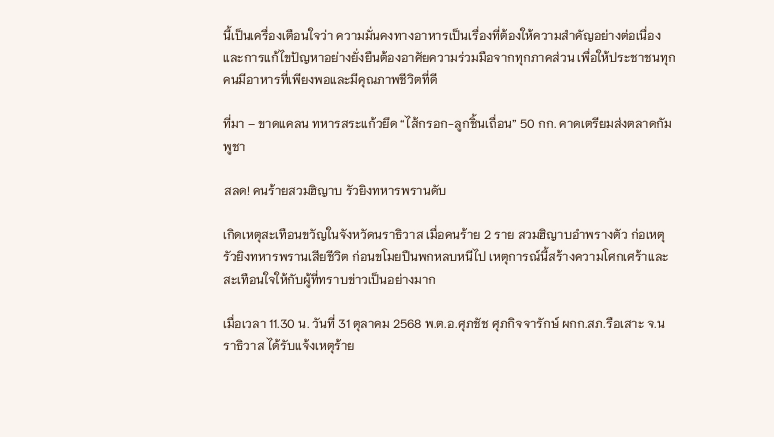นี้เป็นเครื่องเตือนใจว่า ความมั่นคงทางอาหารเป็นเรื่องที่ต้องให้ความสำคัญอย่างต่อเนื่อง และการแก้ไขปัญหาอย่างยั่งยืนต้องอาศัยความร่วมมือจากทุกภาคส่วน เพื่อให้ประชาชนทุกคนมีอาหารที่เพียงพอและมีคุณภาพชีวิตที่ดี

ที่มา – ขาดแคลน ทหารสระแก้วยึด “ไส้กรอก-ลูกชิ้นเถื่อน” 50 กก. คาดเตรียมส่งตลาดกัมพูชา

สลด! คนร้ายสวมฮิญาบ รัวยิงทหารพรานดับ

เกิดเหตุสะเทือนขวัญในจังหวัดนราธิวาส เมื่อคนร้าย 2 ราย สวมฮิญาบอำพรางตัว ก่อเหตุรัวยิงทหารพรานเสียชีวิต ก่อนขโมยปืนพกหลบหนีไป เหตุการณ์นี้สร้างความโศกเศร้าและสะเทือนใจให้กับผู้ที่ทราบข่าวเป็นอย่างมาก

เมื่อเวลา 11.30 น. วันที่ 31 ตุลาคม 2568 พ.ต.อ.ศุภชัช ศุภกิจจารักษ์ ผกก.สภ.รือเสาะ จ.นราธิวาส ได้รับแจ้งเหตุร้าย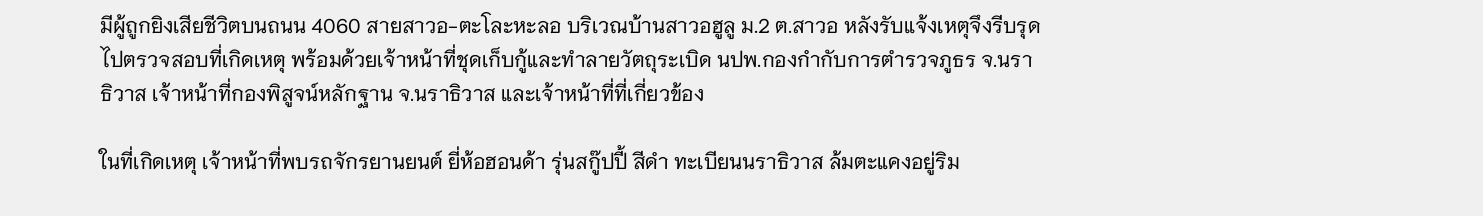มีผู้ถูกยิงเสียชีวิตบนถนน 4060 สายสาวอ-ตะโละหะลอ บริเวณบ้านสาวอฮูลู ม.2 ต.สาวอ หลังรับแจ้งเหตุจึงรีบรุดไปตรวจสอบที่เกิดเหตุ พร้อมด้วยเจ้าหน้าที่ชุดเก็บกู้และทำลายวัตถุระเบิด นปพ.กองกำกับการตำรวจภูธร จ.นราธิวาส เจ้าหน้าที่กองพิสูจน์หลักฐาน จ.นราธิวาส และเจ้าหน้าที่ที่เกี่ยวข้อง

ในที่เกิดเหตุ เจ้าหน้าที่พบรถจักรยานยนต์ ยี่ห้อฮอนด้า รุ่นสกู๊ปปี้ สีดำ ทะเบียนนราธิวาส ล้มตะแคงอยู่ริม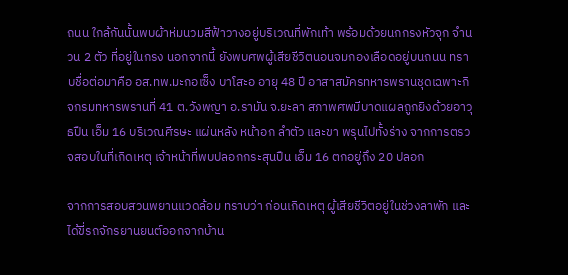ถนน ใกล้กันนั้นพบผ้าห่มนวมสีฟ้าวางอยู่บริเวณที่พักเท้า พร้อมด้วยนกกรงหัวจุก จำนวน 2 ตัว ที่อยู่ในกรง นอกจากนี้ ยังพบศพผู้เสียชีวิตนอนจมกองเลือดอยู่บนถนน ทราบชื่อต่อมาคือ อส.ทพ.มะกอเซ็ง บาโสะอ อายุ 48 ปี อาสาสมัครทหารพรานชุดเฉพาะกิจกรมทหารพรานที่ 41 ต.วังพญา อ.รามัน จ.ยะลา สภาพศพมีบาดแผลถูกยิงด้วยอาวุธปืน เอ็ม 16 บริเวณศีรษะ แผ่นหลัง หน้าอก ลำตัว และขา พรุนไปทั้งร่าง จากการตรวจสอบในที่เกิดเหตุ เจ้าหน้าที่พบปลอกกระสุนปืน เอ็ม 16 ตกอยู่ถึง 20 ปลอก

จากการสอบสวนพยานแวดล้อม ทราบว่า ก่อนเกิดเหตุ ผู้เสียชีวิตอยู่ในช่วงลาพัก และได้ขี่รถจักรยานยนต์ออกจากบ้าน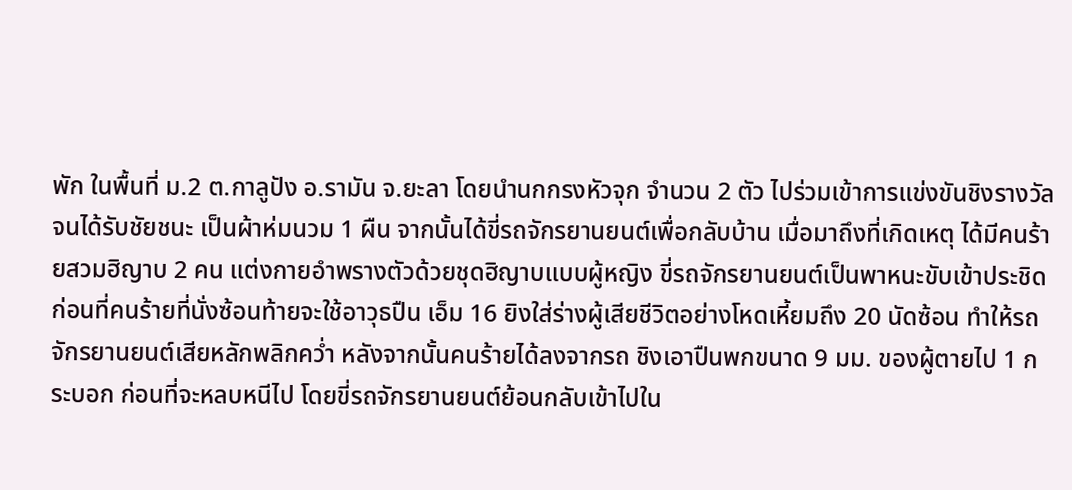พัก ในพื้นที่ ม.2 ต.กาลูปัง อ.รามัน จ.ยะลา โดยนำนกกรงหัวจุก จำนวน 2 ตัว ไปร่วมเข้าการแข่งขันชิงรางวัล จนได้รับชัยชนะ เป็นผ้าห่มนวม 1 ผืน จากนั้นได้ขี่รถจักรยานยนต์เพื่อกลับบ้าน เมื่อมาถึงที่เกิดเหตุ ได้มีคนร้ายสวมฮิญาบ 2 คน แต่งกายอำพรางตัวด้วยชุดฮิญาบแบบผู้หญิง ขี่รถจักรยานยนต์เป็นพาหนะขับเข้าประชิด ก่อนที่คนร้ายที่นั่งซ้อนท้ายจะใช้อาวุธปืน เอ็ม 16 ยิงใส่ร่างผู้เสียชีวิตอย่างโหดเหี้ยมถึง 20 นัดซ้อน ทำให้รถจักรยานยนต์เสียหลักพลิกคว่ำ หลังจากนั้นคนร้ายได้ลงจากรถ ชิงเอาปืนพกขนาด 9 มม. ของผู้ตายไป 1 กระบอก ก่อนที่จะหลบหนีไป โดยขี่รถจักรยานยนต์ย้อนกลับเข้าไปใน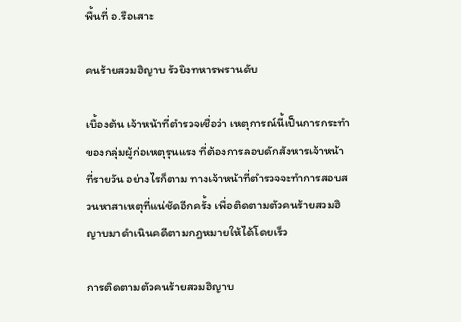พื้นที่ อ.รือเสาะ

คนร้ายสวมฮิญาบ รัวยิงทหารพรานดับ

เบื้องต้น เจ้าหน้าที่ตำรวจเชื่อว่า เหตุการณ์นี้เป็นการกระทำของกลุ่มผู้ก่อเหตุรุนแรง ที่ต้องการลอบดักสังหารเจ้าหน้าที่รายวัน อย่างไรก็ตาม ทางเจ้าหน้าที่ตำรวจจะทำการสอบสวนหาสาเหตุที่แน่ชัดอีกครั้ง เพื่อติดตามตัวคนร้ายสวมฮิญาบมาดำเนินคดีตามกฎหมายให้ได้โดยเร็ว

การติดตามตัวคนร้ายสวมฮิญาบ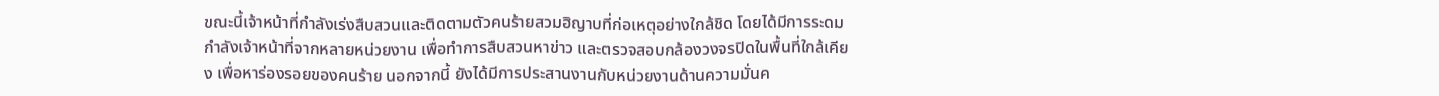ขณะนี้เจ้าหน้าที่กำลังเร่งสืบสวนและติดตามตัวคนร้ายสวมฮิญาบที่ก่อเหตุอย่างใกล้ชิด โดยได้มีการระดมกำลังเจ้าหน้าที่จากหลายหน่วยงาน เพื่อทำการสืบสวนหาข่าว และตรวจสอบกล้องวงจรปิดในพื้นที่ใกล้เคียง เพื่อหาร่องรอยของคนร้าย นอกจากนี้ ยังได้มีการประสานงานกับหน่วยงานด้านความมั่นค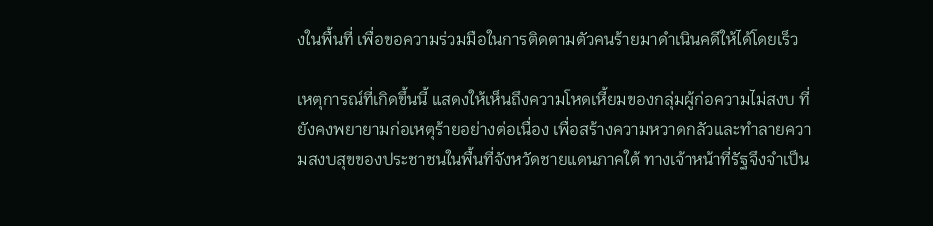งในพื้นที่ เพื่อขอความร่วมมือในการติดตามตัวคนร้ายมาดำเนินคดีให้ได้โดยเร็ว

เหตุการณ์ที่เกิดขึ้นนี้ แสดงให้เห็นถึงความโหดเหี้ยมของกลุ่มผู้ก่อความไม่สงบ ที่ยังคงพยายามก่อเหตุร้ายอย่างต่อเนื่อง เพื่อสร้างความหวาดกลัวและทำลายความสงบสุขของประชาชนในพื้นที่จังหวัดชายแดนภาคใต้ ทางเจ้าหน้าที่รัฐจึงจำเป็น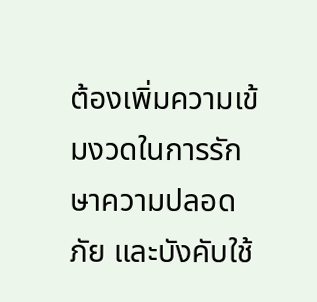ต้องเพิ่มความเข้มงวดในการรักษาความปลอดภัย และบังคับใช้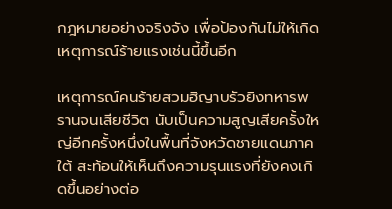กฎหมายอย่างจริงจัง เพื่อป้องกันไม่ให้เกิดเหตุการณ์ร้ายแรงเช่นนี้ขึ้นอีก

เหตุการณ์คนร้ายสวมฮิญาบรัวยิงทหารพรานจนเสียชีวิต นับเป็นความสูญเสียครั้งใหญ่อีกครั้งหนึ่งในพื้นที่จังหวัดชายแดนภาคใต้ สะท้อนให้เห็นถึงความรุนแรงที่ยังคงเกิดขึ้นอย่างต่อ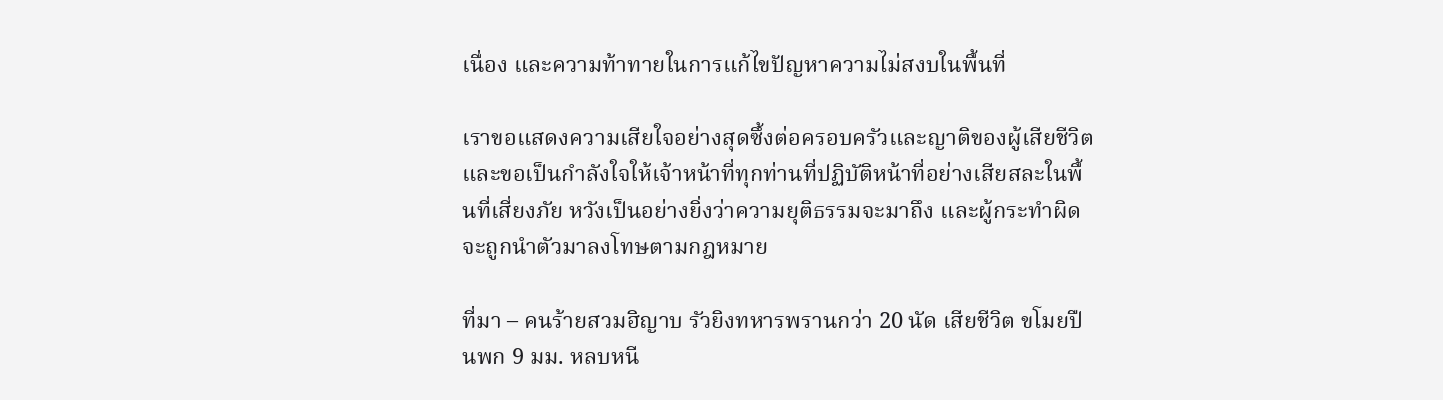เนื่อง และความท้าทายในการแก้ไขปัญหาความไม่สงบในพื้นที่

เราขอแสดงความเสียใจอย่างสุดซึ้งต่อครอบครัวและญาติของผู้เสียชีวิต และขอเป็นกำลังใจให้เจ้าหน้าที่ทุกท่านที่ปฏิบัติหน้าที่อย่างเสียสละในพื้นที่เสี่ยงภัย หวังเป็นอย่างยิ่งว่าความยุติธรรมจะมาถึง และผู้กระทำผิดจะถูกนำตัวมาลงโทษตามกฎหมาย

ที่มา – คนร้ายสวมฮิญาบ รัวยิงทหารพรานกว่า 20 นัด เสียชีวิต ขโมยปืนพก 9 มม. หลบหนี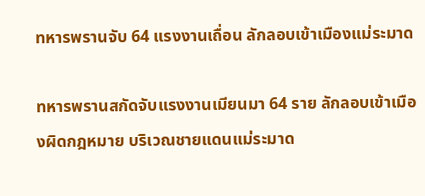ทหารพรานจับ 64 แรงงานเถื่อน ลักลอบเข้าเมืองแม่ระมาด

ทหารพรานสกัดจับแรงงานเมียนมา 64 ราย ลักลอบเข้าเมืองผิดกฎหมาย บริเวณชายแดนแม่ระมาด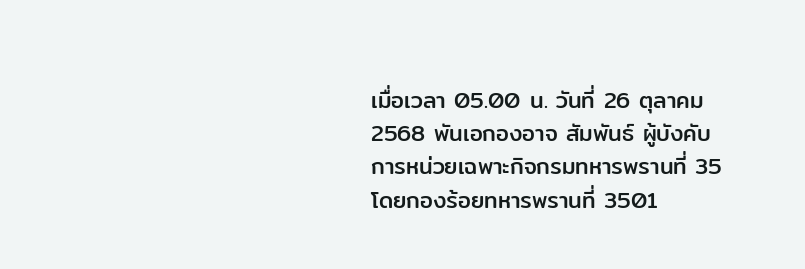เมื่อเวลา 05.00 น. วันที่ 26 ตุลาคม 2568 พันเอกองอาจ สัมพันธ์ ผู้บังคับการหน่วยเฉพาะกิจกรมทหารพรานที่ 35 โดยกองร้อยทหารพรานที่ 3501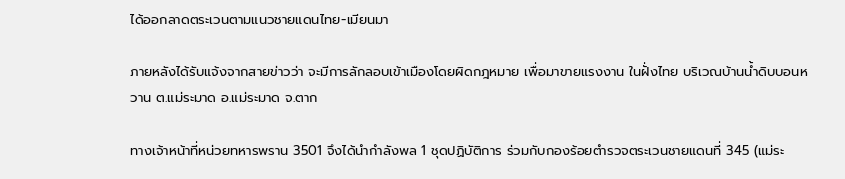ได้ออกลาดตระเวนตามแนวชายแดนไทย-เมียนมา

ภายหลังได้รับแจ้งจากสายข่าวว่า จะมีการลักลอบเข้าเมืองโดยผิดกฎหมาย เพื่อมาขายแรงงาน ในฝั่งไทย บริเวณบ้านน้ำดิบบอนหวาน ต.แม่ระมาด อ.แม่ระมาด จ.ตาก

ทางเจ้าหน้าที่หน่วยทหารพราน 3501 จึงได้นำกำลังพล 1 ชุดปฏิบัติการ ร่วมกับกองร้อยตำรวจตระเวนชายแดนที่ 345 (แม่ระ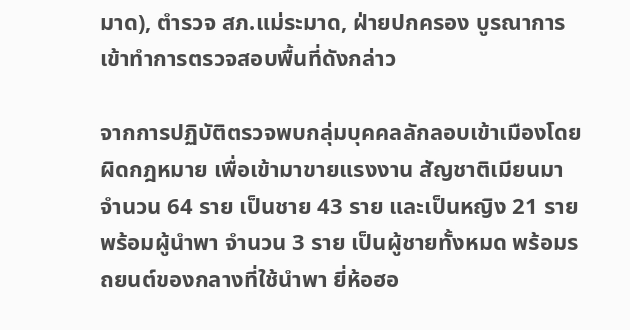มาด), ตำรวจ สภ.แม่ระมาด, ฝ่ายปกครอง บูรณาการเข้าทำการตรวจสอบพื้นที่ดังกล่าว

จากการปฏิบัติตรวจพบกลุ่มบุคคลลักลอบเข้าเมืองโดยผิดกฎหมาย เพื่อเข้ามาขายแรงงาน สัญชาติเมียนมา จำนวน 64 ราย เป็นชาย 43 ราย และเป็นหญิง 21 ราย พร้อมผู้นำพา จำนวน 3 ราย เป็นผู้ชายทั้งหมด พร้อมรถยนต์ของกลางที่ใช้นำพา ยี่ห้อฮอ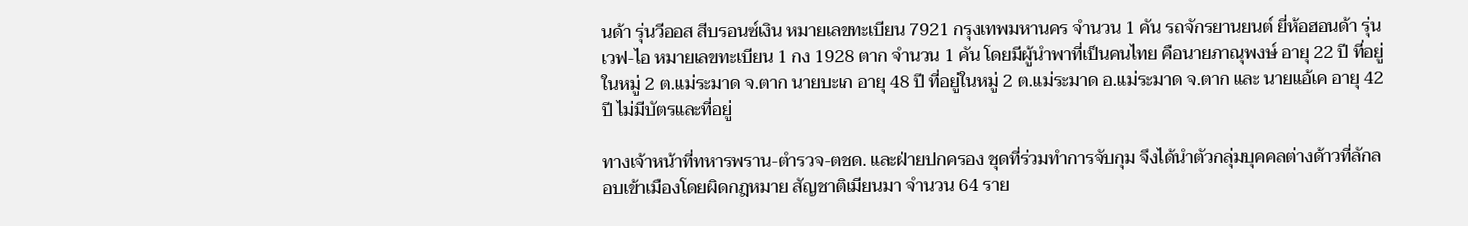นด้า รุ่นวีออส สีบรอนซ์เงิน หมายเลขทะเบียน 7921 กรุงเทพมหานคร จำนวน 1 คัน รถจักรยานยนต์ ยี่ห้อฮอนด้า รุ่นเวฟ-ไอ หมายเลขทะเบียน 1 กง 1928 ตาก จำนวน 1 คัน โดยมีผู้นำพาที่เป็นคนไทย คือนายภาณุพงษ์ อายุ 22 ปี ที่อยู่ในหมู่ 2 ต.แม่ระมาด จ.ตาก นายบะเก อายุ 48 ปี ที่อยู่ในหมู่ 2 ต.แม่ระมาด อ.แม่ระมาด จ.ตาก และ นายแอ้เค อายุ 42 ปี ไม่มีบัตรและที่อยู่

ทางเจ้าหน้าที่ทหารพราน-ตำรวจ-ตชด. และฝ่ายปกครอง ชุดที่ร่วมทำการจับกุม จึงได้นำตัวกลุ่มบุคคลต่างด้าวที่ลักลอบเข้าเมืองโดยผิดกฎหมาย สัญชาติเมียนมา จำนวน 64 ราย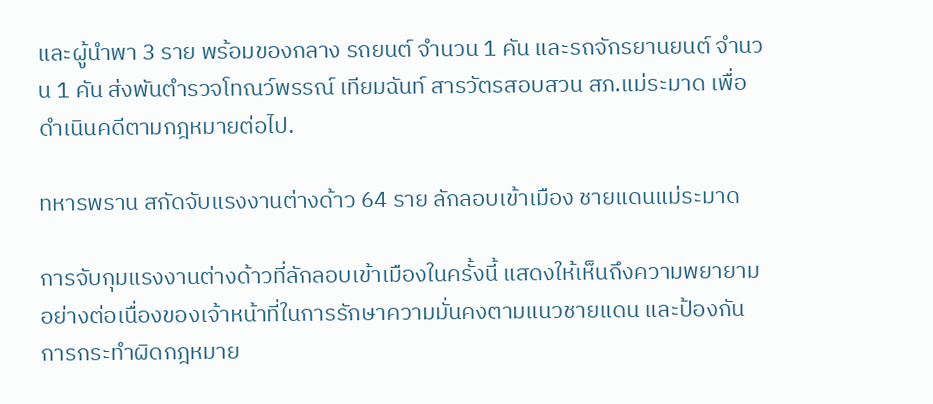และผู้นำพา 3 ราย พร้อมของกลาง รถยนต์ จำนวน 1 คัน และรถจักรยานยนต์ จำนวน 1 คัน ส่งพันตำรวจโทณว์พรรณ์ เทียมฉันท์ สารวัตรสอบสวน สภ.แม่ระมาด เพื่อดำเนินคดีตามกฎหมายต่อไป.

ทหารพราน สกัดจับแรงงานต่างด้าว 64 ราย ลักลอบเข้าเมือง ชายแดนแม่ระมาด

การจับกุมแรงงานต่างด้าวที่ลักลอบเข้าเมืองในครั้งนี้ แสดงให้เห็นถึงความพยายามอย่างต่อเนื่องของเจ้าหน้าที่ในการรักษาความมั่นคงตามแนวชายแดน และป้องกันการกระทำผิดกฎหมาย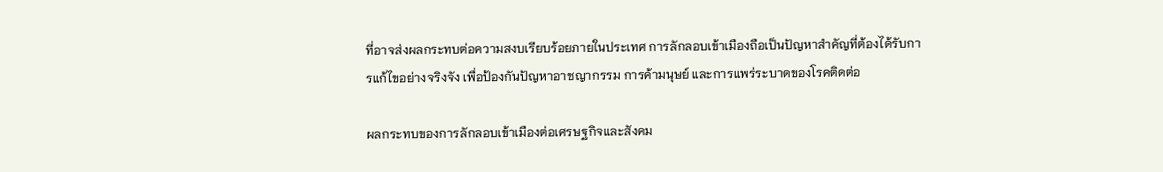ที่อาจส่งผลกระทบต่อความสงบเรียบร้อยภายในประเทศ การลักลอบเข้าเมืองถือเป็นปัญหาสำคัญที่ต้องได้รับการแก้ไขอย่างจริงจัง เพื่อป้องกันปัญหาอาชญากรรม การค้ามนุษย์ และการแพร่ระบาดของโรคติดต่อ

ผลกระทบของการลักลอบเข้าเมืองต่อเศรษฐกิจและสังคม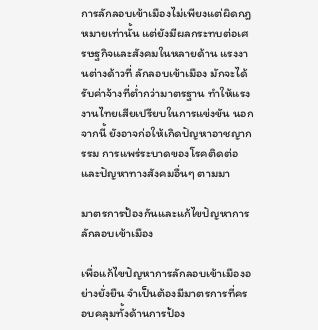การลักลอบเข้าเมืองไม่เพียงแต่ผิดกฎหมายเท่านั้น แต่ยังมีผลกระทบต่อเศรษฐกิจและสังคมในหลายด้าน แรงงานต่างด้าวที่ ลักลอบเข้าเมือง มักจะได้รับค่าจ้างที่ต่ำกว่ามาตรฐาน ทำให้แรงงานไทยเสียเปรียบในการแข่งขัน นอกจากนี้ ยังอาจก่อให้เกิดปัญหาอาชญากรรม การแพร่ระบาดของโรคติดต่อ และปัญหาทางสังคมอื่นๆ ตามมา

มาตรการป้องกันและแก้ไขปัญหาการลักลอบเข้าเมือง

เพื่อแก้ไขปัญหาการลักลอบเข้าเมืองอย่างยั่งยืน จำเป็นต้องมีมาตรการที่ครอบคลุมทั้งด้านการป้อง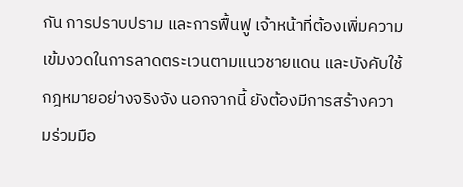กัน การปราบปราม และการฟื้นฟู เจ้าหน้าที่ต้องเพิ่มความเข้มงวดในการลาดตระเวนตามแนวชายแดน และบังคับใช้กฎหมายอย่างจริงจัง นอกจากนี้ ยังต้องมีการสร้างความร่วมมือ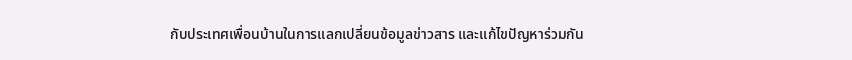กับประเทศเพื่อนบ้านในการแลกเปลี่ยนข้อมูลข่าวสาร และแก้ไขปัญหาร่วมกัน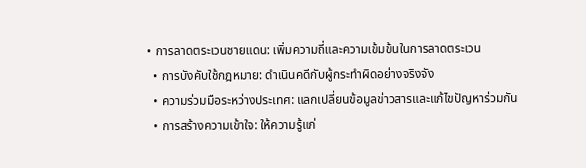• การลาดตระเวนชายแดน: เพิ่มความถี่และความเข้มข้นในการลาดตระเวน
  • การบังคับใช้กฎหมาย: ดำเนินคดีกับผู้กระทำผิดอย่างจริงจัง
  • ความร่วมมือระหว่างประเทศ: แลกเปลี่ยนข้อมูลข่าวสารและแก้ไขปัญหาร่วมกัน
  • การสร้างความเข้าใจ: ให้ความรู้แก่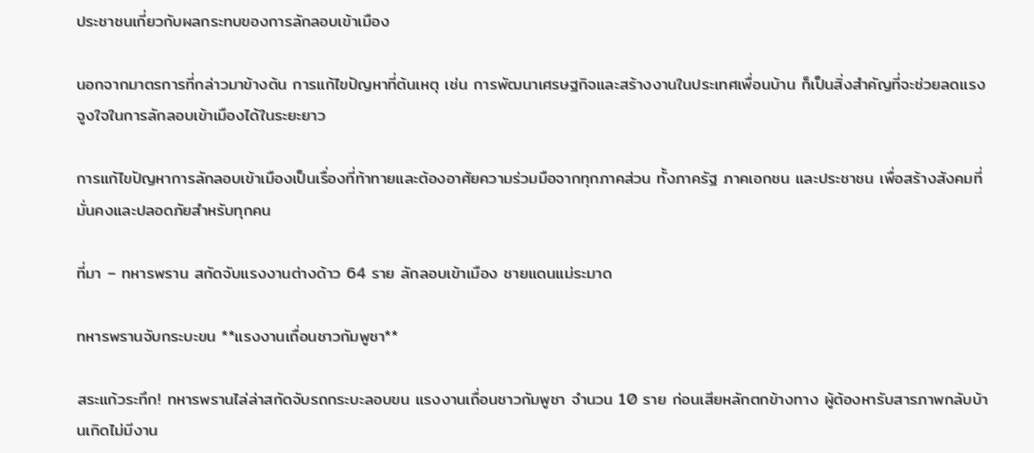ประชาชนเกี่ยวกับผลกระทบของการลักลอบเข้าเมือง

นอกจากมาตรการที่กล่าวมาข้างต้น การแก้ไขปัญหาที่ต้นเหตุ เช่น การพัฒนาเศรษฐกิจและสร้างงานในประเทศเพื่อนบ้าน ก็เป็นสิ่งสำคัญที่จะช่วยลดแรงจูงใจในการลักลอบเข้าเมืองได้ในระยะยาว

การแก้ไขปัญหาการลักลอบเข้าเมืองเป็นเรื่องที่ท้าทายและต้องอาศัยความร่วมมือจากทุกภาคส่วน ทั้งภาครัฐ ภาคเอกชน และประชาชน เพื่อสร้างสังคมที่มั่นคงและปลอดภัยสำหรับทุกคน

ที่มา – ทหารพราน สกัดจับแรงงานต่างด้าว 64 ราย ลักลอบเข้าเมือง ชายแดนแม่ระมาด

ทหารพรานจับกระบะขน **แรงงานเถื่อนชาวกัมพูชา**

สระแก้วระทึก! ทหารพรานไล่ล่าสกัดจับรถกระบะลอบขน แรงงานเถื่อนชาวกัมพูชา จำนวน 10 ราย ก่อนเสียหลักตกข้างทาง ผู้ต้องหารับสารภาพกลับบ้านเกิดไม่มีงาน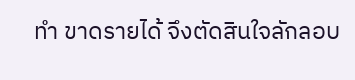ทำ ขาดรายได้ จึงตัดสินใจลักลอบ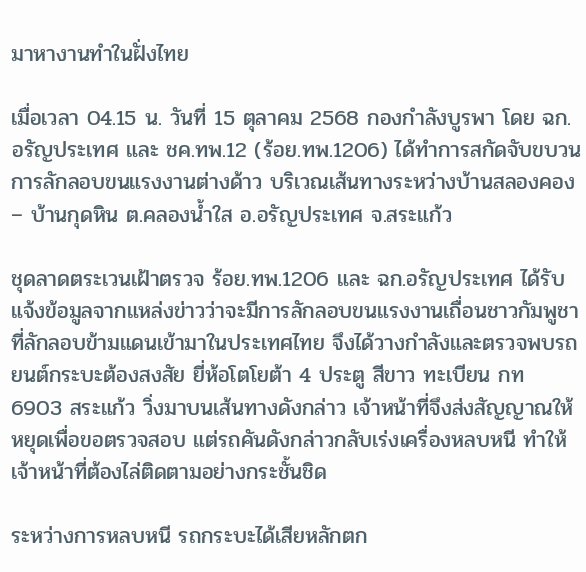มาหางานทำในฝั่งไทย

เมื่อเวลา 04.15 น. วันที่ 15 ตุลาคม 2568 กองกำลังบูรพา โดย ฉก.อรัญประเทศ และ ชค.ทพ.12 (ร้อย.ทพ.1206) ได้ทำการสกัดจับขบวนการลักลอบขนแรงงานต่างด้าว บริเวณเส้นทางระหว่างบ้านสลองคอง – บ้านกุดหิน ต.คลองน้ำใส อ.อรัญประเทศ จ.สระแก้ว

ชุดลาดตระเวนเฝ้าตรวจ ร้อย.ทพ.1206 และ ฉก.อรัญประเทศ ได้รับแจ้งข้อมูลจากแหล่งข่าวว่าจะมีการลักลอบขนแรงงานเถื่อนชาวกัมพูชา ที่ลักลอบข้ามแดนเข้ามาในประเทศไทย จึงได้วางกำลังและตรวจพบรถยนต์กระบะต้องสงสัย ยี่ห้อโตโยต้า 4 ประตู สีขาว ทะเบียน กท 6903 สระแก้ว วิ่งมาบนเส้นทางดังกล่าว เจ้าหน้าที่จึงส่งสัญญาณให้หยุดเพื่อขอตรวจสอบ แต่รถคันดังกล่าวกลับเร่งเครื่องหลบหนี ทำให้เจ้าหน้าที่ต้องไล่ติดตามอย่างกระชั้นชิด

ระหว่างการหลบหนี รถกระบะได้เสียหลักตก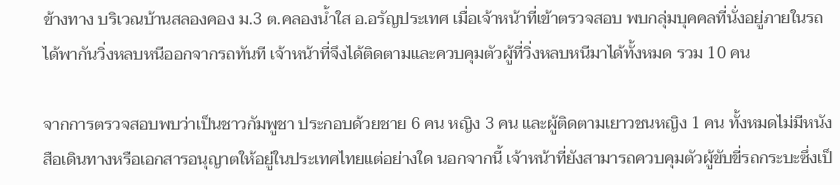ข้างทาง บริเวณบ้านสลองคอง ม.3 ต.คลองน้ำใส อ.อรัญประเทศ เมื่อเจ้าหน้าที่เข้าตรวจสอบ พบกลุ่มบุคคลที่นั่งอยู่ภายในรถได้พากันวิ่งหลบหนีออกจากรถทันที เจ้าหน้าที่จึงได้ติดตามและควบคุมตัวผู้ที่วิ่งหลบหนีมาได้ทั้งหมด รวม 10 คน

จากการตรวจสอบพบว่าเป็นชาวกัมพูชา ประกอบด้วยชาย 6 คน หญิง 3 คน และผู้ติดตามเยาวชนหญิง 1 คน ทั้งหมดไม่มีหนังสือเดินทางหรือเอกสารอนุญาตให้อยู่ในประเทศไทยแต่อย่างใด นอกจากนี้ เจ้าหน้าที่ยังสามารถควบคุมตัวผู้ขับขี่รถกระบะซึ่งเป็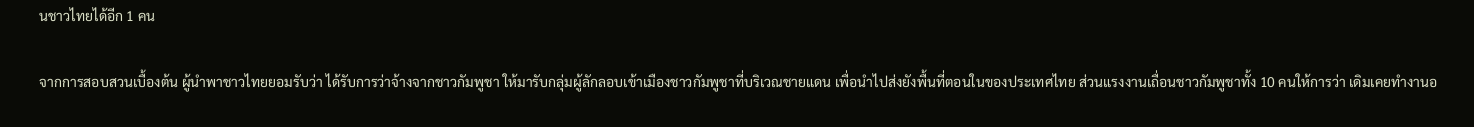นชาวไทยได้อีก 1 คน

จากการสอบสวนเบื้องต้น ผู้นำพาชาวไทยยอมรับว่า ได้รับการว่าจ้างจากชาวกัมพูชา ให้มารับกลุ่มผู้ลักลอบเข้าเมืองชาวกัมพูชาที่บริเวณชายแดน เพื่อนำไปส่งยังพื้นที่ตอนในของประเทศไทย ส่วนแรงงานเถื่อนชาวกัมพูชาทั้ง 10 คนให้การว่า เดิมเคยทำงานอ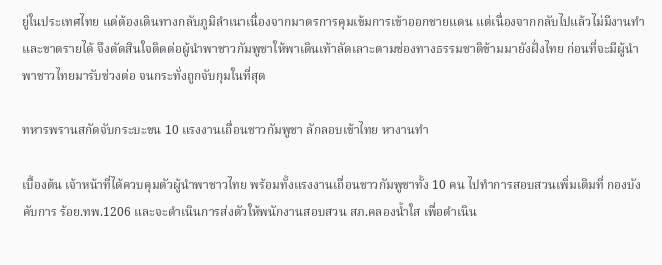ยู่ในประเทศไทย แต่ต้องเดินทางกลับภูมิลำเนาเนื่องจากมาตรการคุมเข้มการเข้าออกชายแดน แต่เนื่องจากกลับไปแล้วไม่มีงานทำและขาดรายได้ จึงตัดสินใจติดต่อผู้นำพาชาวกัมพูชาให้พาเดินเท้าลัดเลาะตามช่องทางธรรมชาติข้ามมายังฝั่งไทย ก่อนที่จะมีผู้นำพาชาวไทยมารับช่วงต่อ จนกระทั่งถูกจับกุมในที่สุด

ทหารพรานสกัดจับกระบะขน 10 แรงงานเถื่อนชาวกัมพูชา ลักลอบเข้าไทย หางานทำ

เบื้องต้น เจ้าหน้าที่ได้ควบคุมตัวผู้นำพาชาวไทย พร้อมทั้งแรงงานเถื่อนชาวกัมพูชาทั้ง 10 คน ไปทำการสอบสวนเพิ่มเติมที่ กองบังคับการ ร้อย.ทพ.1206 และจะดำเนินการส่งตัวให้พนักงานสอบสวน สภ.คลองน้ำใส เพื่อดำเนิน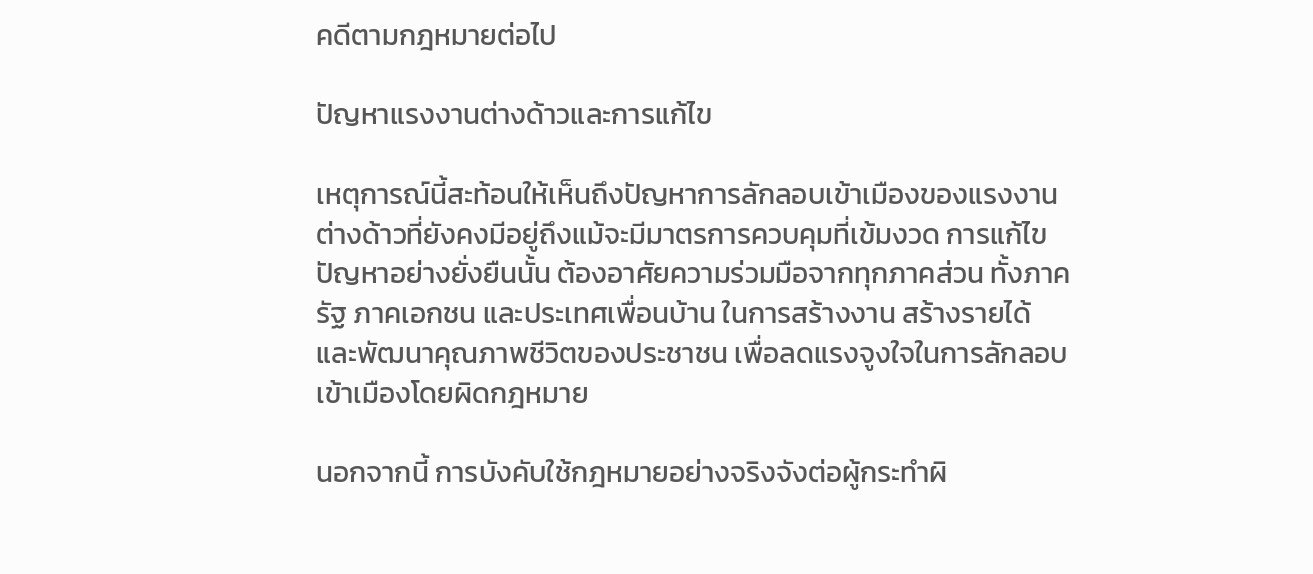คดีตามกฎหมายต่อไป

ปัญหาแรงงานต่างด้าวและการแก้ไข

เหตุการณ์นี้สะท้อนให้เห็นถึงปัญหาการลักลอบเข้าเมืองของแรงงานต่างด้าวที่ยังคงมีอยู่ถึงแม้จะมีมาตรการควบคุมที่เข้มงวด การแก้ไขปัญหาอย่างยั่งยืนนั้น ต้องอาศัยความร่วมมือจากทุกภาคส่วน ทั้งภาครัฐ ภาคเอกชน และประเทศเพื่อนบ้าน ในการสร้างงาน สร้างรายได้ และพัฒนาคุณภาพชีวิตของประชาชน เพื่อลดแรงจูงใจในการลักลอบเข้าเมืองโดยผิดกฎหมาย

นอกจากนี้ การบังคับใช้กฎหมายอย่างจริงจังต่อผู้กระทำผิ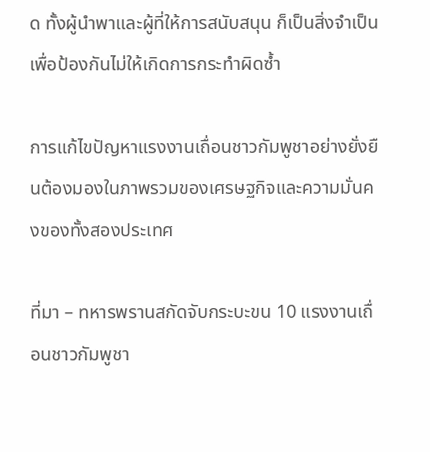ด ทั้งผู้นำพาและผู้ที่ให้การสนับสนุน ก็เป็นสิ่งจำเป็นเพื่อป้องกันไม่ให้เกิดการกระทำผิดซ้ำ

การแก้ไขปัญหาแรงงานเถื่อนชาวกัมพูชาอย่างยั่งยืนต้องมองในภาพรวมของเศรษฐกิจและความมั่นคงของทั้งสองประเทศ

ที่มา – ทหารพรานสกัดจับกระบะขน 10 แรงงานเถื่อนชาวกัมพูชา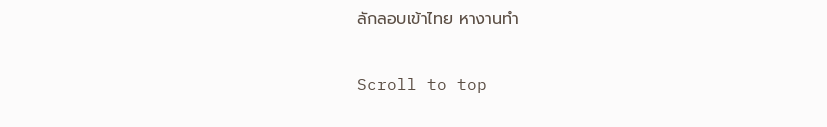ลักลอบเข้าไทย หางานทำ

Scroll to top